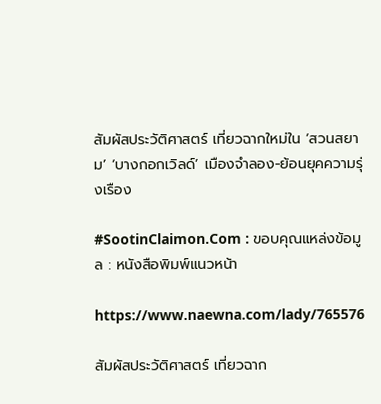สัมผัสประวัติศาสตร์ เที่ยวฉากใหม่ใน ‘สวนสยาม’ ‘บางกอกเวิลด์’ เมืองจำลอง-ย้อนยุคความรุ่งเรือง

#SootinClaimon.Com : ขอบคุณแหล่งข้อมูล : หนังสือพิมพ์แนวหน้า

https://www.naewna.com/lady/765576

สัมผัสประวัติศาสตร์ เที่ยวฉาก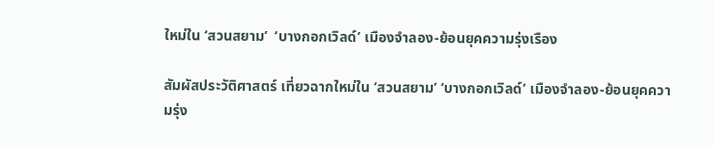ใหม่ใน ‘สวนสยาม’  ‘บางกอกเวิลด์’ เมืองจำลอง-ย้อนยุคความรุ่งเรือง

สัมผัสประวัติศาสตร์ เที่ยวฉากใหม่ใน ‘สวนสยาม’ ‘บางกอกเวิลด์’ เมืองจำลอง-ย้อนยุคความรุ่ง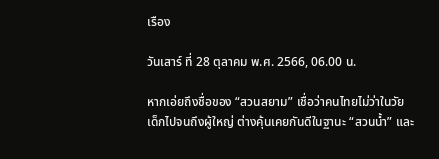เรือง

วันเสาร์ ที่ 28 ตุลาคม พ.ศ. 2566, 06.00 น.

หากเอ่ยถึงชื่อของ “สวนสยาม” เชื่อว่าคนไทยไม่ว่าในวัยเด็กไปจนถึงผู้ใหญ่ ต่างคุ้นเคยกันดีในฐานะ “สวนน้ำ” และ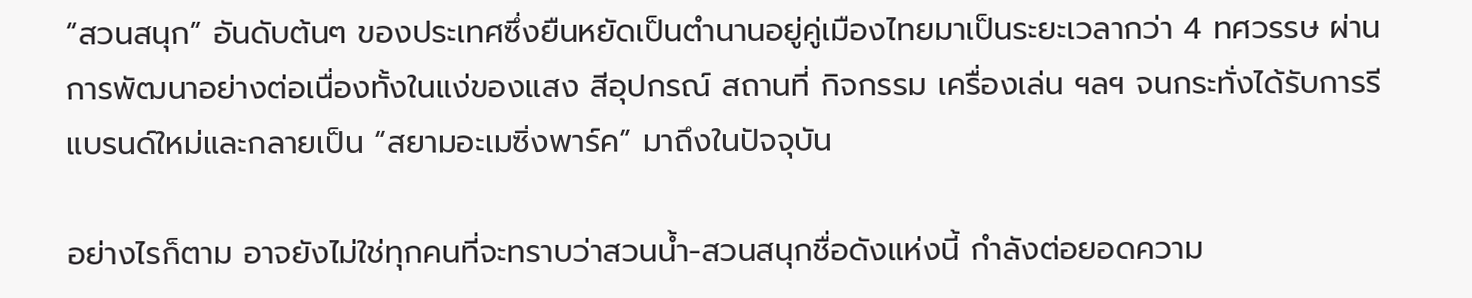“สวนสนุก” อันดับต้นๆ ของประเทศซึ่งยืนหยัดเป็นตำนานอยู่คู่เมืองไทยมาเป็นระยะเวลากว่า 4 ทศวรรษ ผ่านการพัฒนาอย่างต่อเนื่องทั้งในแง่ของแสง สีอุปกรณ์ สถานที่ กิจกรรม เครื่องเล่น ฯลฯ จนกระทั่งได้รับการรีแบรนด์ใหม่และกลายเป็น “สยามอะเมซิ่งพาร์ค” มาถึงในปัจจุบัน

อย่างไรก็ตาม อาจยังไม่ใช่ทุกคนที่จะทราบว่าสวนน้ำ-สวนสนุกชื่อดังแห่งนี้ กำลังต่อยอดความ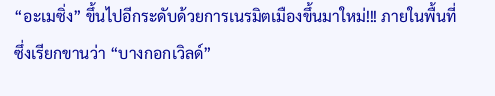“อะเมซิ่ง” ขึ้นไปอีกระดับด้วยการเนรมิตเมืองขึ้นมาใหม่!!! ภายในพื้นที่ซึ่งเรียกขานว่า “บางกอกเวิลด์”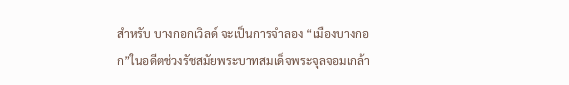สำหรับ บางกอกเวิลด์ จะเป็นการจำลอง “เมืองบางกอก”ในอดีตช่วงรัชสมัยพระบาทสมเด็จพระจุลจอมเกล้า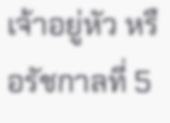เจ้าอยู่หัว หรือรัชกาลที่ 5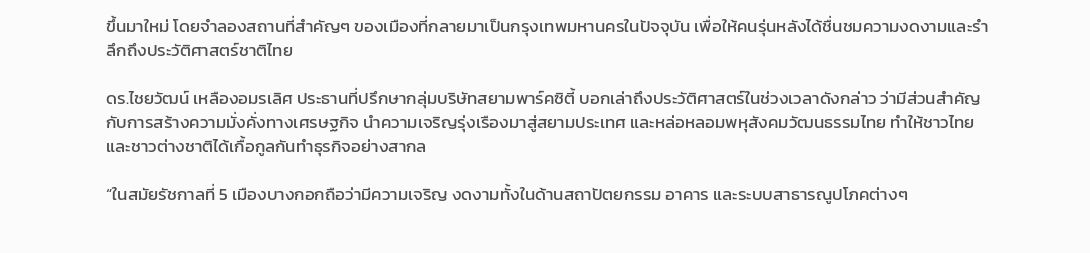ขึ้นมาใหม่ โดยจำลองสถานที่สำคัญๆ ของเมืองที่กลายมาเป็นกรุงเทพมหานครในปัจจุบัน เพื่อให้คนรุ่นหลังได้ชื่นชมความงดงามและรำลึกถึงประวัติศาสตร์ชาติไทย

ดร.ไชยวัฒน์ เหลืองอมรเลิศ ประธานที่ปรึกษากลุ่มบริษัทสยามพาร์คซิตี้ บอกเล่าถึงประวัติศาสตร์ในช่วงเวลาดังกล่าว ว่ามีส่วนสำคัญกับการสร้างความมั่งคั่งทางเศรษฐกิจ นำความเจริญรุ่งเรืองมาสู่สยามประเทศ และหล่อหลอมพหุสังคมวัฒนธรรมไทย ทำให้ชาวไทยและชาวต่างชาติได้เกื้อกูลกันทำธุรกิจอย่างสากล

“ในสมัยรัชกาลที่ 5 เมืองบางกอกถือว่ามีความเจริญ งดงามทั้งในด้านสถาปัตยกรรม อาคาร และระบบสาธารณูปโภคต่างๆ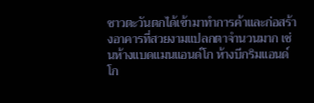ชาวตะวันตกได้เข้ามาทำการค้าและก่อสร้างอาคารที่สวยงามแปลกตาจำนวนมาก เช่นห้างแบดแมนแอนด์โก ห้างบีกริมแอนด์โก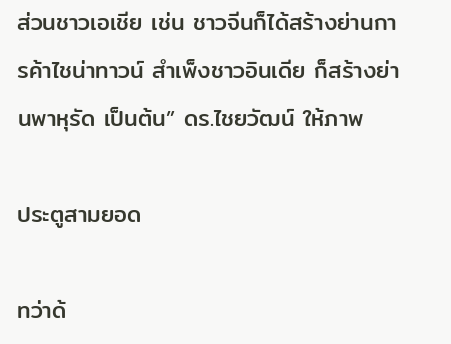ส่วนชาวเอเชีย เช่น ชาวจีนก็ได้สร้างย่านการค้าไชน่าทาวน์ สำเพ็งชาวอินเดีย ก็สร้างย่านพาหุรัด เป็นต้น” ดร.ไชยวัฒน์ ให้ภาพ

ประตูสามยอด

ทว่าด้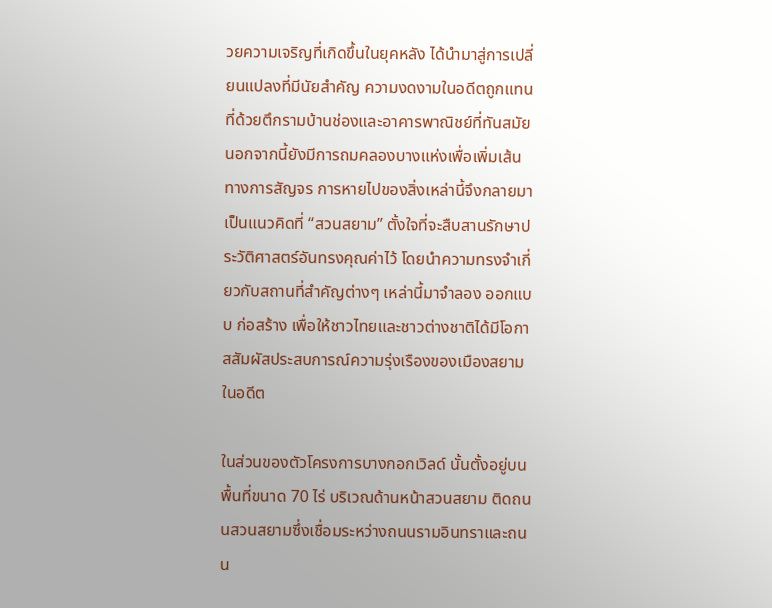วยความเจริญที่เกิดขึ้นในยุคหลัง ได้นำมาสู่การเปลี่ยนแปลงที่มีนัยสำคัญ ความงดงามในอดีตถูกแทนที่ด้วยตึกรามบ้านช่องและอาคารพาณิชย์ที่ทันสมัย นอกจากนี้ยังมีการถมคลองบางแห่งเพื่อเพิ่มเส้นทางการสัญจร การหายไปของสิ่งเหล่านี้จึงกลายมาเป็นแนวคิดที่ “สวนสยาม” ตั้งใจที่จะสืบสานรักษาประวัติศาสตร์อันทรงคุณค่าไว้ โดยนำความทรงจำเกี่ยวกับสถานที่สำคัญต่างๆ เหล่านี้มาจำลอง ออกแบบ ก่อสร้าง เพื่อให้ชาวไทยและชาวต่างชาติได้มีโอกาสสัมผัสประสบการณ์ความรุ่งเรืองของเมืองสยามในอดีต

ในส่วนของตัวโครงการบางกอกเวิลด์ นั้นตั้งอยู่บนพื้นที่ขนาด 70 ไร่ บริเวณด้านหน้าสวนสยาม ติดถนนสวนสยามซึ่งเชื่อมระหว่างถนนรามอินทราและถนน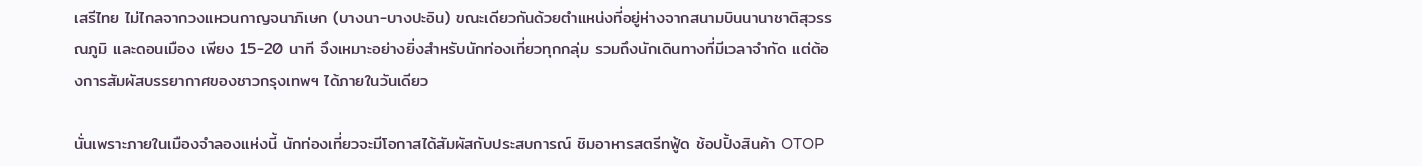เสรีไทย ไม่ไกลจากวงแหวนกาญจนาภิเษก (บางนา-บางปะอิน) ขณะเดียวกันด้วยตำแหน่งที่อยู่ห่างจากสนามบินนานาชาติสุวรรณภูมิ และดอนเมือง เพียง 15-20 นาที จึงเหมาะอย่างยิ่งสำหรับนักท่องเที่ยวทุกกลุ่ม รวมถึงนักเดินทางที่มีเวลาจำกัด แต่ต้องการสัมผัสบรรยากาศของชาวกรุงเทพฯ ได้ภายในวันเดียว

นั่นเพราะภายในเมืองจำลองแห่งนี้ นักท่องเที่ยวจะมีโอกาสได้สัมผัสกับประสบการณ์ ชิมอาหารสตรีทฟู้ด ช้อปปิ้งสินค้า OTOP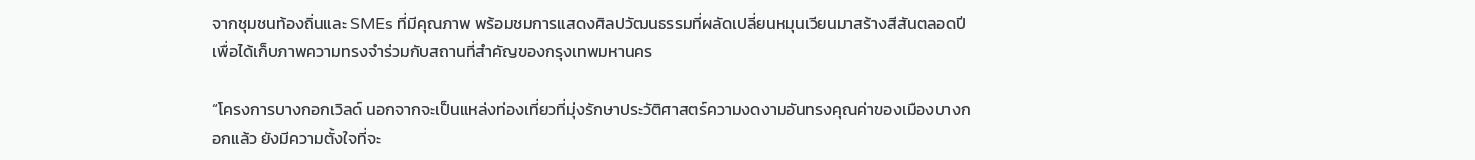จากชุมชนท้องถิ่นและ SMEs ที่มีคุณภาพ พร้อมชมการแสดงศิลปวัฒนธรรมที่ผลัดเปลี่ยนหมุนเวียนมาสร้างสีสันตลอดปี เพื่อได้เก็บภาพความทรงจำร่วมกับสถานที่สำคัญของกรุงเทพมหานคร

“โครงการบางกอกเวิลด์ นอกจากจะเป็นแหล่งท่องเที่ยวที่มุ่งรักษาประวัติศาสตร์ความงดงามอันทรงคุณค่าของเมืองบางกอกแล้ว ยังมีความตั้งใจที่จะ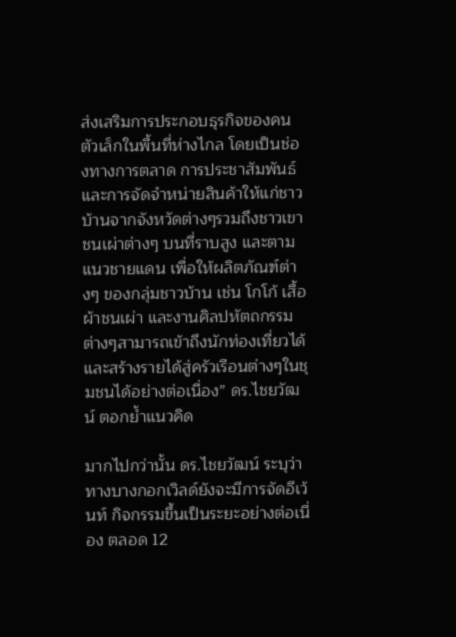ส่งเสริมการประกอบธุรกิจของคนตัวเล็กในพื้นที่ห่างไกล โดยเป็นช่องทางการตลาด การประชาสัมพันธ์และการจัดจำหน่ายสินค้าให้แก่ชาวบ้านจากจังหวัดต่างๆรวมถึงชาวเขา ชนเผ่าต่างๆ บนที่ราบสูง และตามแนวชายแดน เพื่อให้ผลิตภัณฑ์ต่างๆ ของกลุ่มชาวบ้าน เช่น โกโก้ เสื้อผ้าชนเผ่า และงานศิลปหัตถกรรมต่างๆสามารถเข้าถึงนักท่องเที่ยวได้ และสร้างรายได้สู่ครัวเรือนต่างๆในชุมชนได้อย่างต่อเนื่อง” ดร.ไชยวัฒน์ ตอกย้ำแนวคิด

มากไปกว่านั้น ดร.ไชยวัฒน์ ระบุว่า ทางบางกอกเวิลด์ยังจะมีการจัดอีเว้นท์ กิจกรรมขึ้นเป็นระยะอย่างต่อเนื่อง ตลอด 12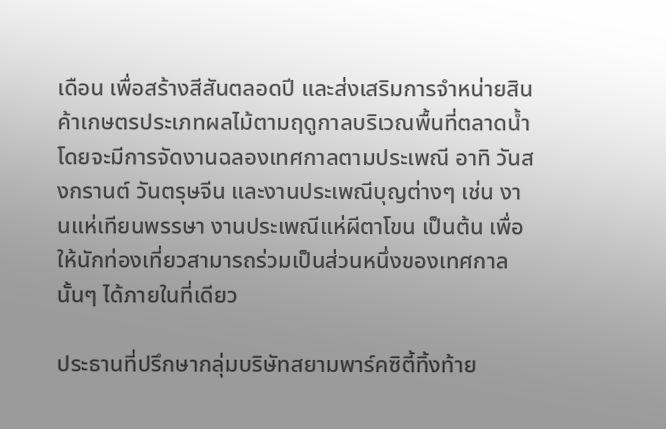เดือน เพื่อสร้างสีสันตลอดปี และส่งเสริมการจำหน่ายสินค้าเกษตรประเภทผลไม้ตามฤดูกาลบริเวณพื้นที่ตลาดน้ำ โดยจะมีการจัดงานฉลองเทศกาลตามประเพณี อาทิ วันสงกรานต์ วันตรุษจีน และงานประเพณีบุญต่างๆ เช่น งานแห่เทียนพรรษา งานประเพณีแห่ผีตาโขน เป็นต้น เพื่อให้นักท่องเที่ยวสามารถร่วมเป็นส่วนหนึ่งของเทศกาลนั้นๆ ได้ภายในที่เดียว

ประธานที่ปรึกษากลุ่มบริษัทสยามพาร์คซิตี้ทิ้งท้าย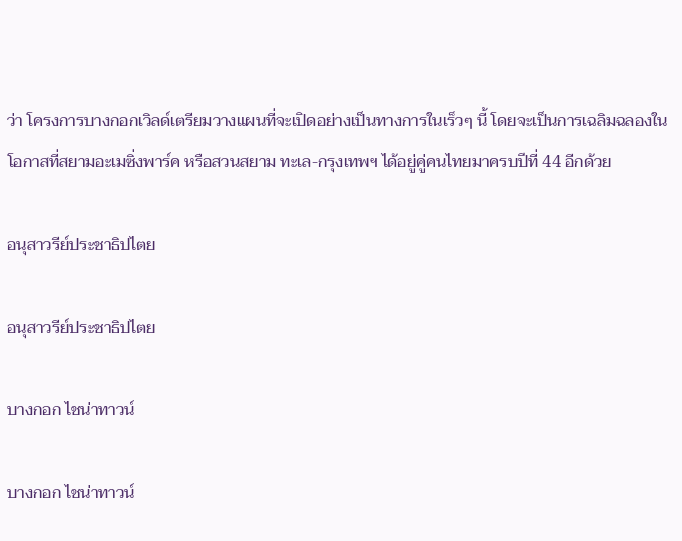ว่า โครงการบางกอกเวิลด์เตรียมวางแผนที่จะเปิดอย่างเป็นทางการในเร็วๆ นี้ โดยจะเป็นการเฉลิมฉลองในโอกาสที่สยามอะเมซิ่งพาร์ค หรือสวนสยาม ทะเล-กรุงเทพฯ ได้อยู่คู่คนไทยมาครบปีที่ 44 อีกด้วย

อนุสาวรีย์ประชาธิปไตย

อนุสาวรีย์ประชาธิปไตย

บางกอก ไชน่าทาวน์

บางกอก ไชน่าทาวน์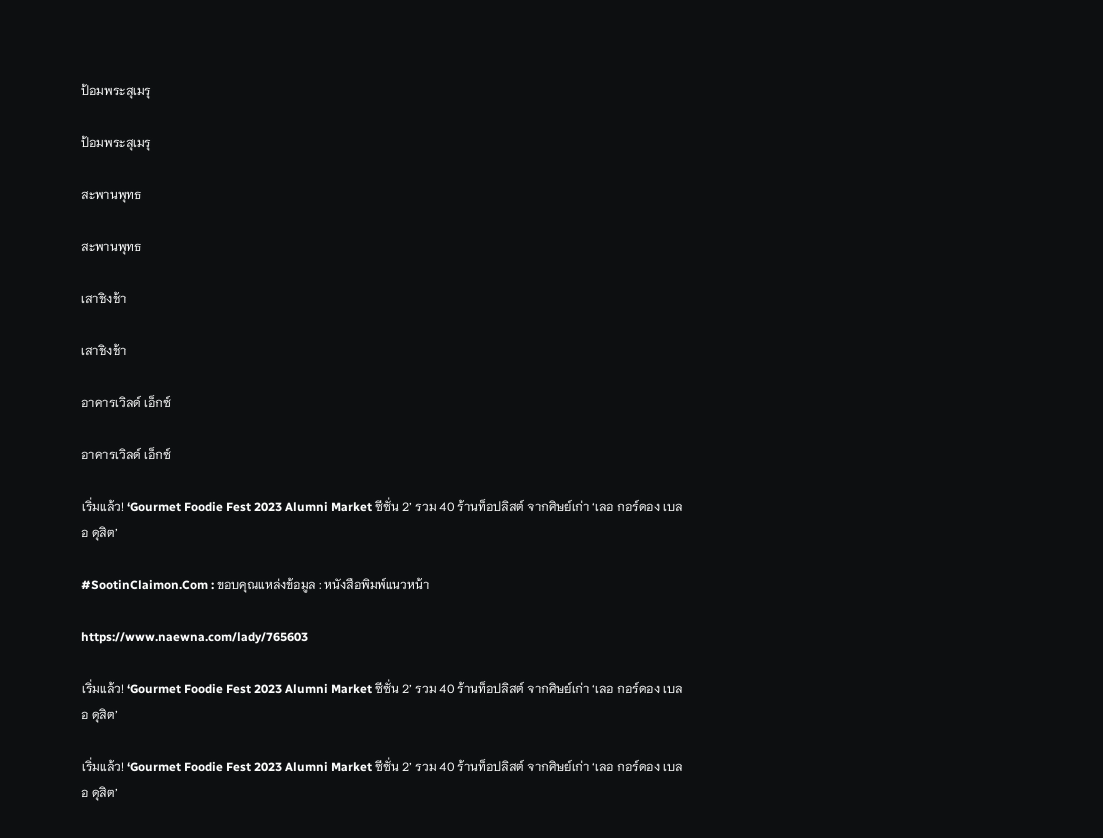ป้อมพระสุเมรุ

ป้อมพระสุเมรุ

สะพานพุทธ

สะพานพุทธ

เสาชิงช้า

เสาชิงช้า

อาคารเวิลด์ เอ็กซ์

อาคารเวิลด์ เอ็กซ์

เริ่มแล้ว! ‘Gourmet Foodie Fest 2023 Alumni Market ซีซั่น 2’ รวม 40 ร้านท็อปลิสต์ จากศิษย์เก่า ‘เลอ กอร์ดอง เบลอ ดุสิต’

#SootinClaimon.Com : ขอบคุณแหล่งข้อมูล : หนังสือพิมพ์แนวหน้า

https://www.naewna.com/lady/765603

เริ่มแล้ว! ‘Gourmet Foodie Fest 2023 Alumni Market ซีซั่น 2’ รวม 40 ร้านท็อปลิสต์ จากศิษย์เก่า ‘เลอ กอร์ดอง เบลอ ดุสิต’

เริ่มแล้ว! ‘Gourmet Foodie Fest 2023 Alumni Market ซีซั่น 2’ รวม 40 ร้านท็อปลิสต์ จากศิษย์เก่า ‘เลอ กอร์ดอง เบลอ ดุสิต’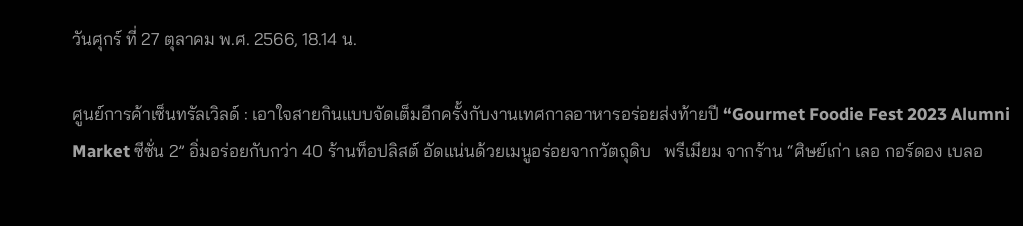วันศุกร์ ที่ 27 ตุลาคม พ.ศ. 2566, 18.14 น.

ศูนย์การค้าเซ็นทรัลเวิลด์ : เอาใจสายกินแบบจัดเต็มอีกครั้งกับงานเทศกาลอาหารอร่อยส่งท้ายปี “Gourmet Foodie Fest 2023 Alumni Market ซีซั่น 2” อิ่มอร่อยกับกว่า 40 ร้านท็อปลิสต์ อัดแน่นด้วยเมนูอร่อยจากวัตถุดิบ   พรีเมียม จากร้าน “ศิษย์เก่า เลอ กอร์ดอง เบลอ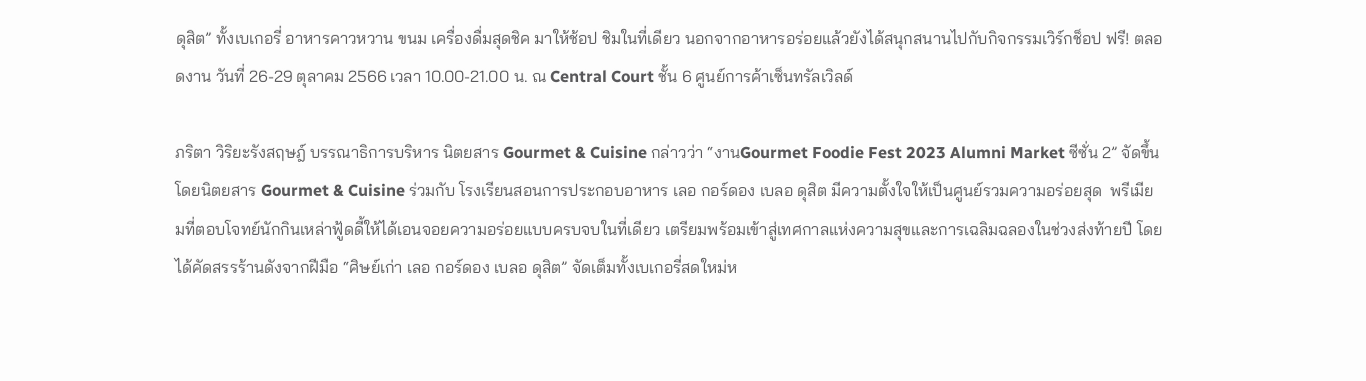ดุสิต” ทั้งเบเกอรี่ อาหารคาวหวาน ขนม เครื่องดื่มสุดชิค มาให้ช้อป ชิมในที่เดียว นอกจากอาหารอร่อยแล้วยังได้สนุกสนานไปกับกิจกรรมเวิร์กช็อป ฟรี! ตลอดงาน วันที่ 26-29 ตุลาคม 2566 เวลา 10.00-21.00 น. ณ Central Court ชั้น 6 ศูนย์การค้าเซ็นทรัลเวิลด์

ภริตา วิริยะรังสฤษฎ์ บรรณาธิการบริหาร นิตยสาร Gourmet & Cuisine กล่าวว่า “งานGourmet Foodie Fest 2023 Alumni Market ซีซั่น 2” จัดขึ้นโดยนิตยสาร Gourmet & Cuisine ร่วมกับ โรงเรียนสอนการประกอบอาหาร เลอ กอร์ดอง เบลอ ดุสิต มีความตั้งใจให้เป็นศูนย์รวมความอร่อยสุด  พรีเมียมที่ตอบโจทย์นักกินเหล่าฟู้ดดี้ให้ได้เอนจอยความอร่อยแบบครบจบในที่เดียว เตรียมพร้อมเข้าสู่เทศกาลแห่งความสุขและการเฉลิมฉลองในช่วงส่งท้ายปี โดยได้คัดสรรร้านดังจากฝีมือ “ศิษย์เก่า เลอ กอร์ดอง เบลอ ดุสิต” จัดเต็มทั้งเบเกอรี่สดใหม่ห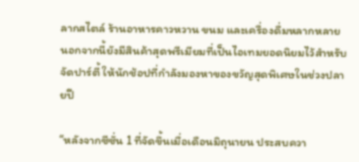ลากสไตล์ ร้านอาหารคาวหวาน ขนม และเครื่องดื่มหลากหลาย นอกจากนี้ยังมีสินค้าสุดพรีเมียมที่เป็นไอเทมยอดนิยมไว้สำหรับจัดปาร์ตี้ ให้นักช้อปที่กำลังมองหาของขวัญสุดพิเศษในช่วงปลายปี

“หลังจากซีซั่น 1 ที่จัดขึ้นเมื่อเดือนมิถุนายน ประสบควา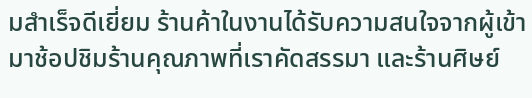มสำเร็จดีเยี่ยม ร้านค้าในงานได้รับความสนใจจากผู้เข้ามาช้อปชิมร้านคุณภาพที่เราคัดสรรมา และร้านศิษย์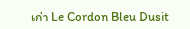เก่า Le Cordon Bleu Dusit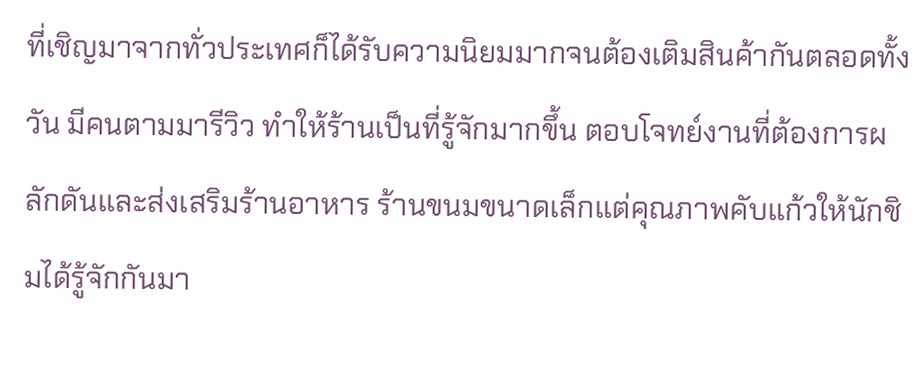ที่เชิญมาจากทั่วประเทศก็ได้รับความนิยมมากจนต้องเติมสินค้ากันตลอดทั้งวัน มีคนตามมารีวิว ทำให้ร้านเป็นที่รู้จักมากขึ้น ตอบโจทย์งานที่ต้องการผลักดันและส่งเสริมร้านอาหาร ร้านขนมขนาดเล็กแต่คุณภาพคับแก้วให้นักชิมได้รู้จักกันมา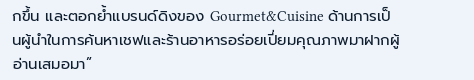กขึ้น และตอกย้ำแบรนด์ดิงของ Gourmet&Cuisine ด้านการเป็นผู้นำในการค้นหาเชฟและร้านอาหารอร่อยเปี่ยมคุณภาพมาฝากผู้อ่านเสมอมา”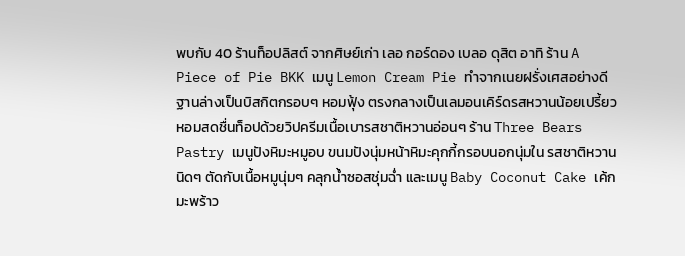พบกับ 40 ร้านท็อปลิสต์ จากศิษย์เก่า เลอ กอร์ดอง เบลอ ดุสิต อาทิ ร้าน A Piece of Pie BKK เมนู Lemon Cream Pie ทำจากเนยฝรั่งเศสอย่างดี ฐานล่างเป็นบิสกิตกรอบๆ หอมฟุ้ง ตรงกลางเป็นเลมอนเคิร์ดรสหวานน้อยเปรี้ยวหอมสดชื่นท็อปด้วยวิปครีมเนื้อเบารสชาติหวานอ่อนๆ ร้าน Three Bears Pastry เมนูปังหิมะหมูอบ ขนมปังนุ่มหน้าหิมะคุกกี้กรอบนอกนุ่มใน รสชาติหวานนิดๆ ตัดกับเนื้อหมูนุ่มๆ คลุกน้ำซอสชุ่มฉ่ำ และเมนู Baby Coconut Cake เค้กมะพร้าว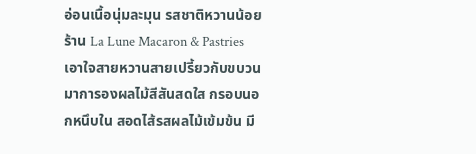อ่อนเนื้อนุ่มละมุน รสชาติหวานน้อย ร้าน La Lune Macaron & Pastries เอาใจสายหวานสายเปรี้ยวกับขบวนมาการองผลไม้สีสันสดใส กรอบนอกหนึบใน สอดไส้รสผลไม้เข้มข้น มี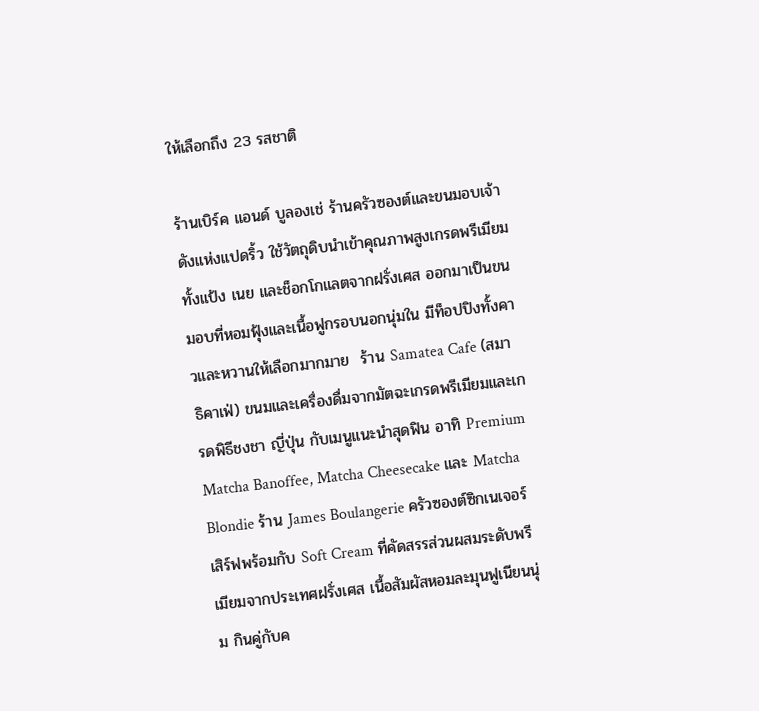ให้เลือกถึง 23 รสชาติ

ร้านเบิร์ค แอนด์ บูลองเช่ ร้านครัวซองต์และขนมอบเจ้าดังแห่งแปดริ้ว ใช้วัตถุดิบนำเข้าคุณภาพสูงเกรดพรีเมียมทั้งแป้ง เนย และช็อกโกแลตจากฝรั่งเศส ออกมาเป็นขนมอบที่หอมฟุ้งและเนื้อฟูกรอบนอกนุ่มใน มีท็อปปิงทั้งคาวและหวานให้เลือกมากมาย  ร้าน Samatea Cafe (สมาธิคาเฟ่) ขนมและเครื่องดื่มจากมัตฉะเกรดพรีเมียมและเกรดพิธีชงชา ญี่ปุ่น กับเมนูแนะนำสุดฟิน อาทิ Premium Matcha Banoffee, Matcha Cheesecake และ Matcha  Blondie ร้าน James Boulangerie ครัวซองต์ซิกเนเจอร์เสิร์ฟพร้อมกับ Soft Cream ที่คัดสรรส่วนผสมระดับพรีเมียมจากประเทศฝรั่งเศส เนื้อสัมผัสหอมละมุนฟูเนียนนุ่ม กินคู่กับค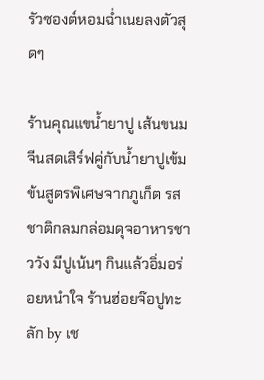รัวซองต์หอมฉ่ำเนยลงตัวสุดๆ

ร้านคุณแขน้ำยาปู เส้นขนมจีนสดเสิร์ฟคู่กับน้ำยาปูเข้มข้นสูตรพิเศษจากภูเก็ต รสชาติกลมกล่อมดุจอาหารชาววัง มีปูเน้นๆ กินแล้วอิ่มอร่อยหนำใจ ร้านฮ่อยจ๊อปูทะลัก by เช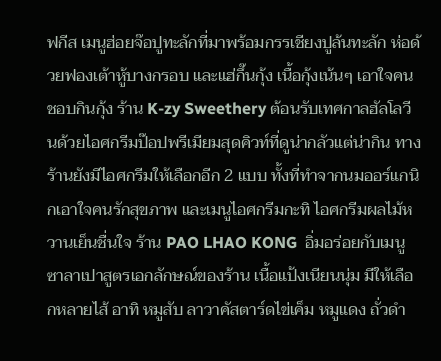ฟกีส เมนูฮ่อยจ๊อปูทะลักที่มาพร้อมกรรเชียงปูล้นทะลัก ห่อด้วยฟองเต้าหู้บางกรอบ และแฮ่กึ๊นกุ้ง เนื้อกุ้งเน้นๆ เอาใจคนชอบกินกุ้ง ร้าน K-zy Sweethery ต้อนรับเทศกาลฮัลโลวีนด้วยไอศกรีมป๊อปพรีเมียมสุดคิวท์ที่ดูน่ากลัวแต่น่ากิน ทางร้านยังมีไอศกรีมให้เลือกอีก 2 แบบ ทั้งที่ทำจากนมออร์แกนิกเอาใจคนรักสุขภาพ และเมนูไอศกรีมกะทิ ไอศกรีมผลไม้หวานเย็นชื่นใจ ร้าน PAO LHAO KONG  อิ่มอร่อยกับเมนูซาลาเปาสูตรเอกลักษณ์ของร้าน เนื้อแป้งเนียนนุ่ม มีให้เลือกหลายไส้ อาทิ หมูสับ ลาวาคัสตาร์ดไข่เค็ม หมูแดง ถั่วดำ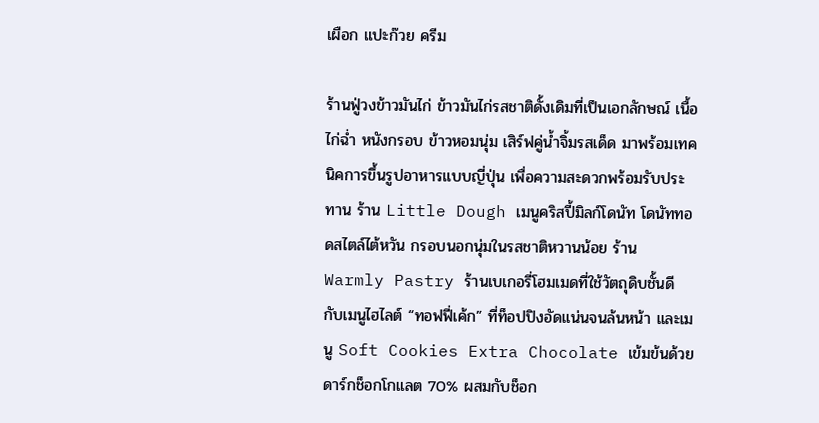เผือก แปะก๊วย ครีม

ร้านฟู่วงข้าวมันไก่ ข้าวมันไก่รสชาติดั้งเดิมที่เป็นเอกลักษณ์ เนื้อไก่ฉ่ำ หนังกรอบ ข้าวหอมนุ่ม เสิร์ฟคู่น้ำจิ้มรสเด็ด มาพร้อมเทคนิคการขึ้นรูปอาหารแบบญี่ปุ่น เพื่อความสะดวกพร้อมรับประทาน ร้าน Little Dough เมนูคริสปี้มิลก์โดนัท โดนัททอดสไตล์ไต้หวัน กรอบนอกนุ่มในรสชาติหวานน้อย ร้าน Warmly Pastry ร้านเบเกอรี่โฮมเมดที่ใช้วัตถุดิบชั้นดี กับเมนูไฮไลต์ “ทอฟฟี่เค้ก” ที่ท็อปปิงอัดแน่นจนล้นหน้า และเมนู Soft Cookies Extra Chocolate เข้มข้นด้วยดาร์กช็อกโกแลต 70% ผสมกับช็อก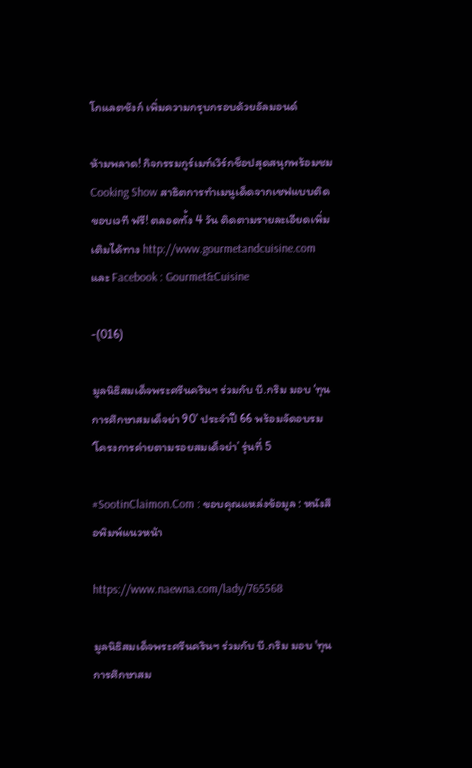โกแลตชังก์ เพิ่มความกรุบกรอบด้วยอัลมอนด์

ห้ามพลาด! กิจกรรมกูร์เมท์เวิร์กช็อปสุดสนุกพร้อมชม Cooking Show สาธิตการทำเมนูเด็ดจากเชฟแบบติดขอบเวที ฟรี! ตลอดทั้ง 4 วัน ติดตามรายละเอียดเพิ่มเติมได้ทาง http://www.gourmetandcuisine.com และ Facebook : Gourmet&Cuisine

-(016)

มูลนิธิสมเด็จพระศรีนครินฯ ร่วมกับ บี.กริม มอบ ‘ทุนการศึกษาสมเด็จย่า 90’ ประจำปี 66 พร้อมจัดอบรม ‘โครงการค่ายตามรอยสมเด็จย่า’ รุ่นที่ 5

#SootinClaimon.Com : ขอบคุณแหล่งข้อมูล : หนังสือพิมพ์แนวหน้า

https://www.naewna.com/lady/765568

มูลนิธิสมเด็จพระศรีนครินฯ ร่วมกับ บี.กริม มอบ 'ทุนการศึกษาสม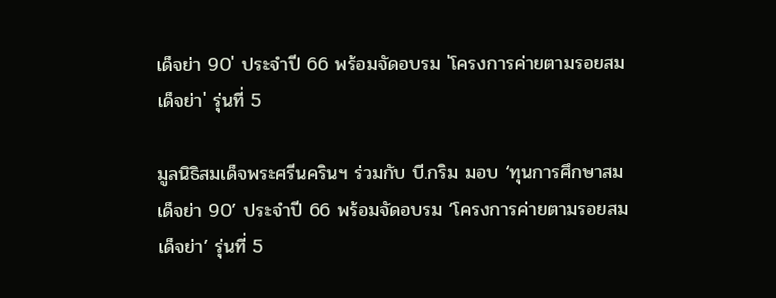เด็จย่า 90' ประจำปี 66 พร้อมจัดอบรม 'โครงการค่ายตามรอยสมเด็จย่า' รุ่นที่ 5

มูลนิธิสมเด็จพระศรีนครินฯ ร่วมกับ บี.กริม มอบ ‘ทุนการศึกษาสมเด็จย่า 90’ ประจำปี 66 พร้อมจัดอบรม ‘โครงการค่ายตามรอยสมเด็จย่า’ รุ่นที่ 5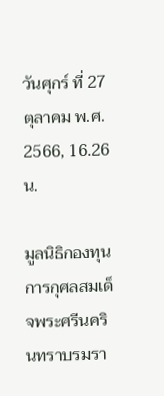วันศุกร์ ที่ 27 ตุลาคม พ.ศ. 2566, 16.26 น.

มูลนิธิกองทุนการกุศลสมเด็จพระศรีนครินทราบรมรา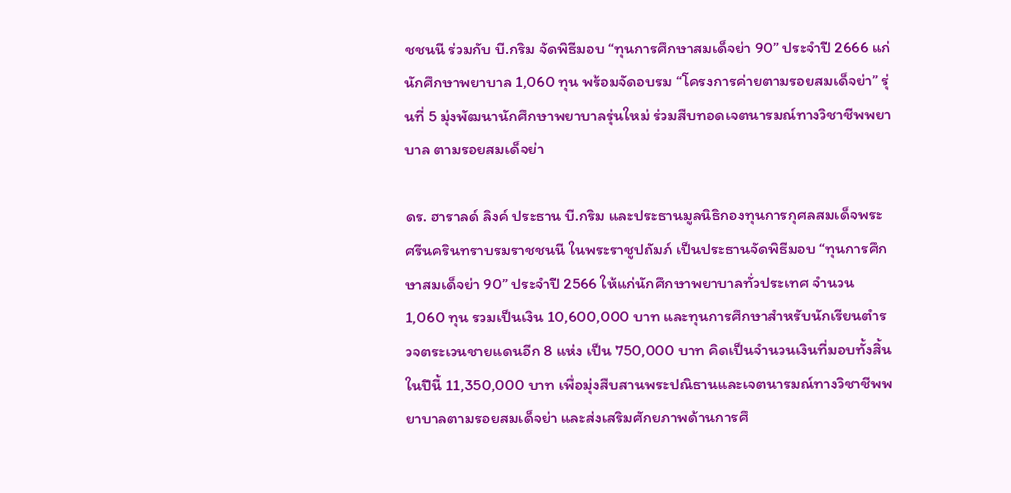ชชนนี ร่วมกับ บี.กริม จัดพิธีมอบ “ทุนการศึกษาสมเด็จย่า 90” ประจำปี 2666 แก่นักศึกษาพยาบาล 1,060 ทุน พร้อมจัดอบรม “โครงการค่ายตามรอยสมเด็จย่า” รุ่นที่ 5 มุ่งพัฒนานักศึกษาพยาบาลรุ่นใหม่ ร่วมสืบทอดเจตนารมณ์ทางวิชาชีพพยาบาล ตามรอยสมเด็จย่า

ดร. ฮาราลด์ ลิงค์ ประธาน บี.กริม และประธานมูลนิธิกองทุนการกุศลสมเด็จพระศรีนครินทราบรมราชชนนี ในพระราชูปถัมภ์ เป็นประธานจัดพิธีมอบ “ทุนการศึกษาสมเด็จย่า 90” ประจำปี 2566 ให้แก่นักศึกษาพยาบาลทั่วประเทศ จำนวน 1,060 ทุน รวมเป็นเงิน 10,600,000 บาท และทุนการศึกษาสำหรับนักเรียนตำรวจตระเวนชายแดนอีก 8 แห่ง เป็น 750,000 บาท คิดเป็นจำนวนเงินที่มอบทั้งสิ้นในปีนี้ 11,350,000 บาท เพื่อมุ่งสืบสานพระปณิธานและเจตนารมณ์ทางวิชาชีพพยาบาลตามรอยสมเด็จย่า และส่งเสริมศักยภาพด้านการศึ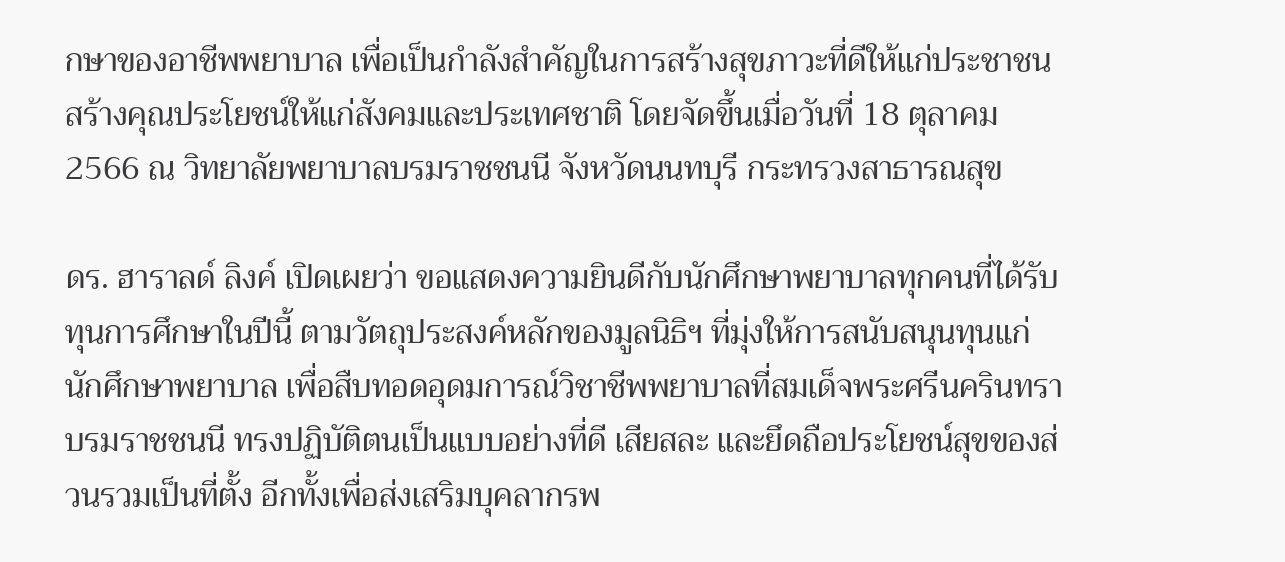กษาของอาชีพพยาบาล เพื่อเป็นกำลังสำคัญในการสร้างสุขภาวะที่ดีให้แก่ประชาชน สร้างคุณประโยชน์ให้แก่สังคมและประเทศชาติ โดยจัดขึ้นเมื่อวันที่ 18 ตุลาคม 2566 ณ วิทยาลัยพยาบาลบรมราชชนนี จังหวัดนนทบุรี กระทรวงสาธารณสุข

ดร. ฮาราลด์ ลิงค์ เปิดเผยว่า ขอแสดงความยินดีกับนักศึกษาพยาบาลทุกคนที่ได้รับทุนการศึกษาในปีนี้ ตามวัตถุประสงค์หลักของมูลนิธิฯ ที่มุ่งให้การสนับสนุนทุนแก่นักศึกษาพยาบาล เพื่อสืบทอดอุดมการณ์วิชาชีพพยาบาลที่สมเด็จพระศรีนครินทราบรมราชชนนี ทรงปฏิบัติตนเป็นแบบอย่างที่ดี เสียสละ และยึดถือประโยชน์สุขของส่วนรวมเป็นที่ตั้ง อีกทั้งเพื่อส่งเสริมบุคลากรพ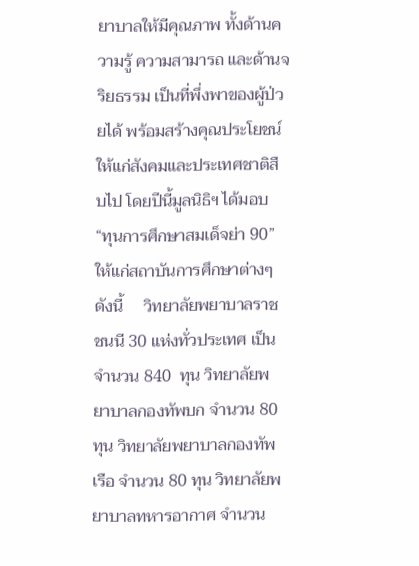ยาบาลให้มีคุณภาพ ทั้งด้านความรู้ ความสามารถ และด้านจริยธรรม เป็นที่พึ่งพาของผู้ป่วยได้ พร้อมสร้างคุณประโยชน์ให้แก่สังคมและประเทศชาติสืบไป โดยปีนี้มูลนิธิฯ ได้มอบ “ทุนการศึกษาสมเด็จย่า 90” ให้แก่สถาบันการศึกษาต่างๆ ดังนี้     วิทยาลัยพยาบาลราชชนนี 30 แห่งทั่วประเทศ เป็นจำนวน 840  ทุน วิทยาลัยพยาบาลกองทัพบก จำนวน 80 ทุน วิทยาลัยพยาบาลกองทัพเรือ จำนวน 80 ทุน วิทยาลัยพยาบาลทหารอากาศ จำนวน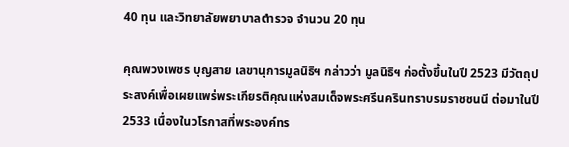40 ทุน และวิทยาลัยพยาบาลตำรวจ จำนวน 20 ทุน

คุณพวงเพชร บุญสาย เลขานุการมูลนิธิฯ กล่าวว่า มูลนิธิฯ ก่อตั้งขึ้นในปี 2523 มีวัตถุประสงค์เพื่อเผยแพร่พระเกียรติคุณแห่งสมเด็จพระศรีนครินทราบรมราชชนนี ต่อมาในปี 2533 เนื่องในวโรกาสที่พระองค์ทร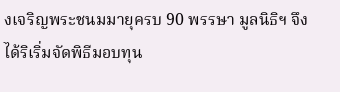งเจริญพระชนมมายุครบ 90 พรรษา มูลนิธิฯ จึงได้ริเริ่มจัดพิธีมอบทุน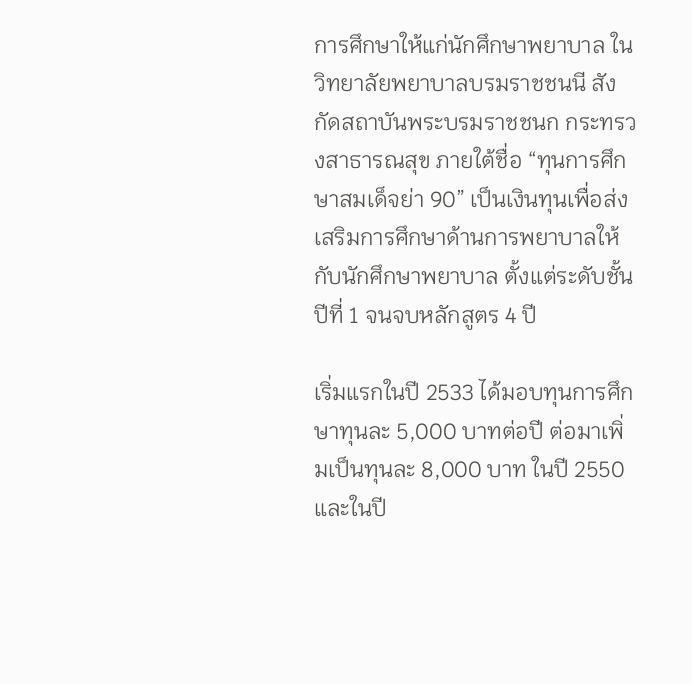การศึกษาให้แก่นักศึกษาพยาบาล ในวิทยาลัยพยาบาลบรมราชชนนี สังกัดสถาบันพระบรมราชชนก กระทรวงสาธารณสุข ภายใต้ชื่อ “ทุนการศึกษาสมเด็จย่า 90” เป็นเงินทุนเพื่อส่งเสริมการศึกษาด้านการพยาบาลให้กับนักศึกษาพยาบาล ตั้งแต่ระดับชั้นปีที่ 1 จนจบหลักสูตร 4 ปี

เริ่มแรกในปี 2533 ได้มอบทุนการศึกษาทุนละ 5,000 บาทต่อปี ต่อมาเพิ่มเป็นทุนละ 8,000 บาท ในปี 2550 และในปี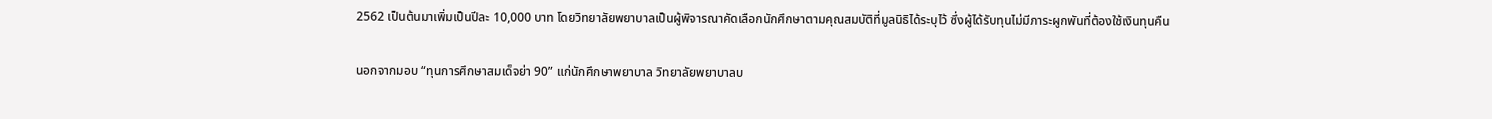2562 เป็นต้นมาเพิ่มเป็นปีละ 10,000 บาท โดยวิทยาลัยพยาบาลเป็นผู้พิจารณาคัดเลือกนักศึกษาตามคุณสมบัติที่มูลนิธิได้ระบุไว้ ซึ่งผู้ได้รับทุนไม่มีภาระผูกพันที่ต้องใช้เงินทุนคืน

นอกจากมอบ “ทุนการศึกษาสมเด็จย่า 90” แก่นักศึกษาพยาบาล วิทยาลัยพยาบาลบ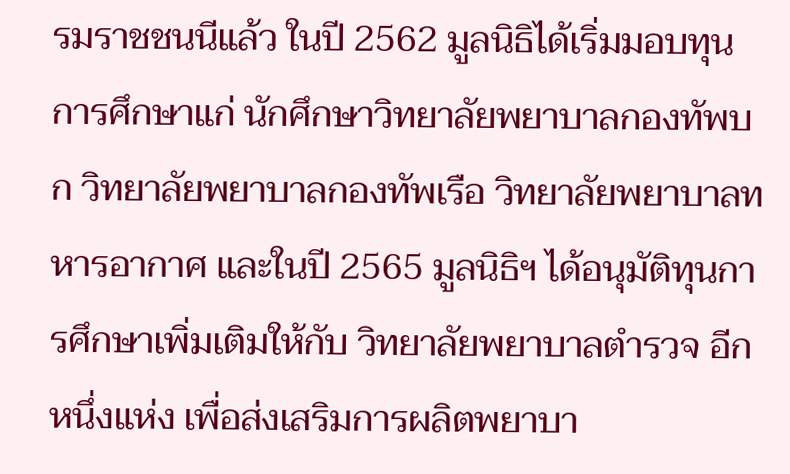รมราชชนนีแล้ว ในปี 2562 มูลนิธิได้เริ่มมอบทุนการศึกษาแก่ นักศึกษาวิทยาลัยพยาบาลกองทัพบก วิทยาลัยพยาบาลกองทัพเรือ วิทยาลัยพยาบาลทหารอากาศ และในปี 2565 มูลนิธิฯ ได้อนุมัติทุนการศึกษาเพิ่มเติมให้กับ วิทยาลัยพยาบาลตำรวจ อีกหนึ่งแห่ง เพื่อส่งเสริมการผลิตพยาบา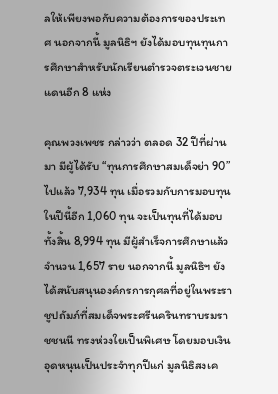ลให้เพียงพอกับความต้องการของประเทศ นอกจากนี้ มูลนิธิฯ ยังได้มอบทุนทุนการศึกษาสำหรับนักเรียนตำรวจตระเวนชายแดนอีก 8 แห่ง

คุณพวงเพชร กล่าวว่า ตลอด 32 ปีที่ผ่านมา มีผู้ได้รับ “ทุนการศึกษาสมเด็จย่า 90” ไปแล้ว 7,934 ทุน เมื่อรวมกับการมอบทุนในปีนี้อีก 1,060 ทุน จะเป็นทุนที่ได้มอบทั้งสิ้น 8,994 ทุน มีผู้สำเร็จการศึกษาแล้วจำนวน 1,657 ราย นอกจากนี้ มูลนิธิฯ ยังได้สนับสนุนองค์กรการกุศลที่อยู่ในพระราชูปถัมภ์ที่สมเด็จพระศรีนครินทราบรมราชชนนี ทรงห่วงใยเป็นพิเศษ โดยมอบเงินอุดหนุนเป็นประจำทุกปีแก่ มูลนิธิสงเค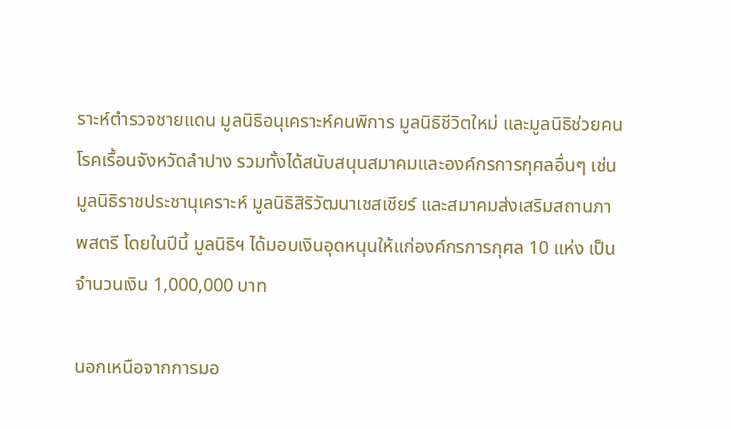ราะห์ตำรวจชายแดน มูลนิธิอนุเคราะห์คนพิการ มูลนิธิชีวิตใหม่ และมูลนิธิช่วยคนโรคเรื้อนจังหวัดลำปาง รวมทั้งได้สนับสนุนสมาคมและองค์กรการกุศลอื่นๆ เช่น มูลนิธิราชประชานุเคราะห์ มูลนิธิสิริวัฒนาเชสเชียร์ และสมาคมส่งเสริมสถานภาพสตรี โดยในปีนี้ มูลนิธิฯ ได้มอบเงินอุดหนุนให้แก่องค์กรการกุศล 10 แห่ง เป็นจำนวนเงิน 1,000,000 บาท

นอกเหนือจากการมอ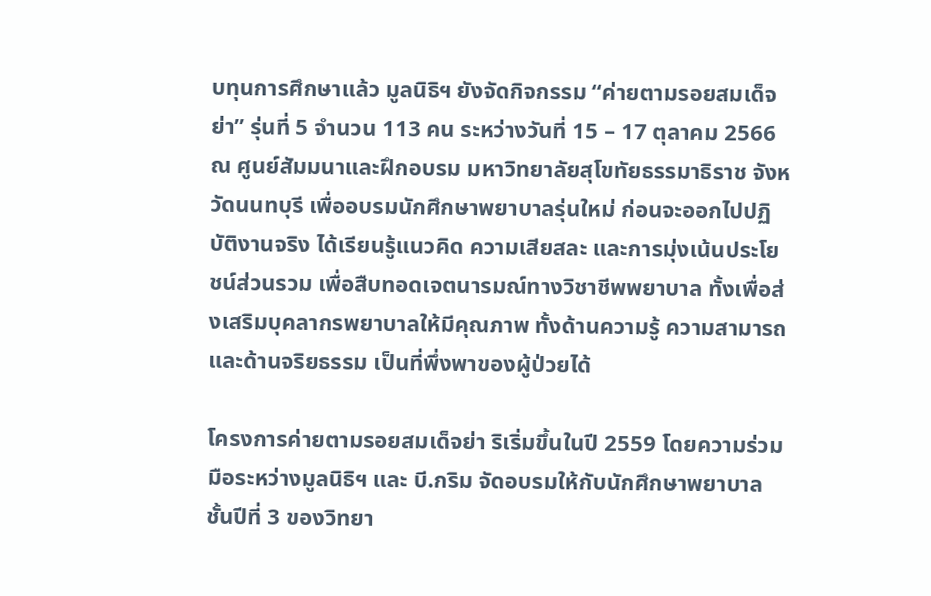บทุนการศึกษาแล้ว มูลนิธิฯ ยังจัดกิจกรรม “ค่ายตามรอยสมเด็จย่า” รุ่นที่ 5 จำนวน 113 คน ระหว่างวันที่ 15 – 17 ตุลาคม 2566 ณ ศูนย์สัมมนาและฝึกอบรม มหาวิทยาลัยสุโขทัยธรรมาธิราช จังหวัดนนทบุรี เพื่ออบรมนักศึกษาพยาบาลรุ่นใหม่ ก่อนจะออกไปปฏิบัติงานจริง ได้เรียนรู้แนวคิด ความเสียสละ และการมุ่งเน้นประโยชน์ส่วนรวม เพื่อสืบทอดเจตนารมณ์ทางวิชาชีพพยาบาล ทั้งเพื่อส่งเสริมบุคลากรพยาบาลให้มีคุณภาพ ทั้งด้านความรู้ ความสามารถ และด้านจริยธรรม เป็นที่พึ่งพาของผู้ป่วยได้

โครงการค่ายตามรอยสมเด็จย่า ริเริ่มขึ้นในปี 2559 โดยความร่วมมือระหว่างมูลนิธิฯ และ บี.กริม จัดอบรมให้กับนักศึกษาพยาบาลชั้นปีที่ 3 ของวิทยา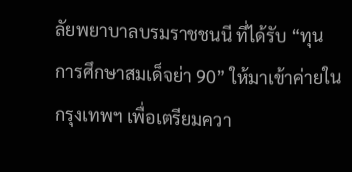ลัยพยาบาลบรมราชชนนี ที่ได้รับ “ทุนการศึกษาสมเด็จย่า 90” ให้มาเข้าค่ายในกรุงเทพฯ เพื่อเตรียมควา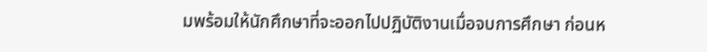มพร้อมให้นักศึกษาที่จะออกไปปฏิบัติงานเมื่อจบการศึกษา ก่อนห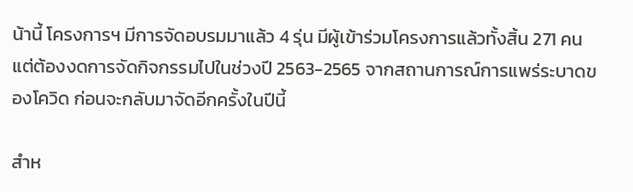น้านี้ โครงการฯ มีการจัดอบรมมาแล้ว 4 รุ่น มีผู้เข้าร่วมโครงการแล้วทั้งสิ้น 271 คน แต่ต้องงดการจัดกิจกรรมไปในช่วงปี 2563-2565 จากสถานการณ์การแพร่ระบาดของโควิด ก่อนจะกลับมาจัดอีกครั้งในปีนี้

สำห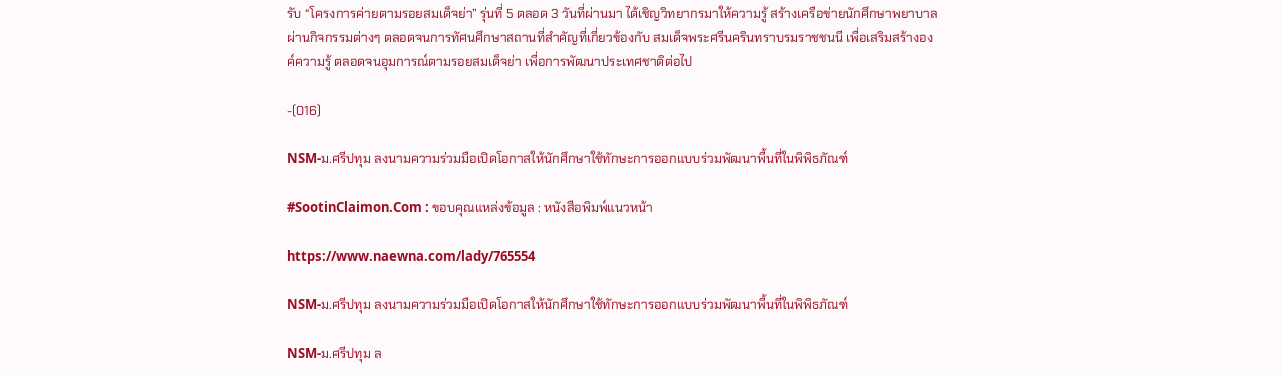รับ “โครงการค่ายตามรอยสมเด็จย่า” รุ่นที่ 5 ตลอด 3 วันที่ผ่านมา ได้เชิญวิทยากรมาให้ความรู้ สร้างเครือข่ายนักศึกษาพยาบาลผ่านกิจกรรมต่างๆ ตลอดจนการทัศนศึกษาสถานที่สำคัญที่เกี่ยวข้องกับ สมเด็จพระศรีนครินทราบรมราชชนนี เพื่อเสริมสร้างองค์ความรู้ ตลอดจนอุมการณ์ตามรอยสมเด็จย่า เพื่อการพัฒนาประเทศชาติต่อไป

-(016)

NSM-ม.ศรีปทุม ลงนามความร่วมมือเปิดโอกาสให้นักศึกษาใช้ทักษะการออกแบบร่วมพัฒนาพื้นที่ในพิพิธภัณฑ์

#SootinClaimon.Com : ขอบคุณแหล่งข้อมูล : หนังสือพิมพ์แนวหน้า

https://www.naewna.com/lady/765554

NSM-ม.ศรีปทุม ลงนามความร่วมมือเปิดโอกาสให้นักศึกษาใช้ทักษะการออกแบบร่วมพัฒนาพื้นที่ในพิพิธภัณฑ์

NSM-ม.ศรีปทุม ล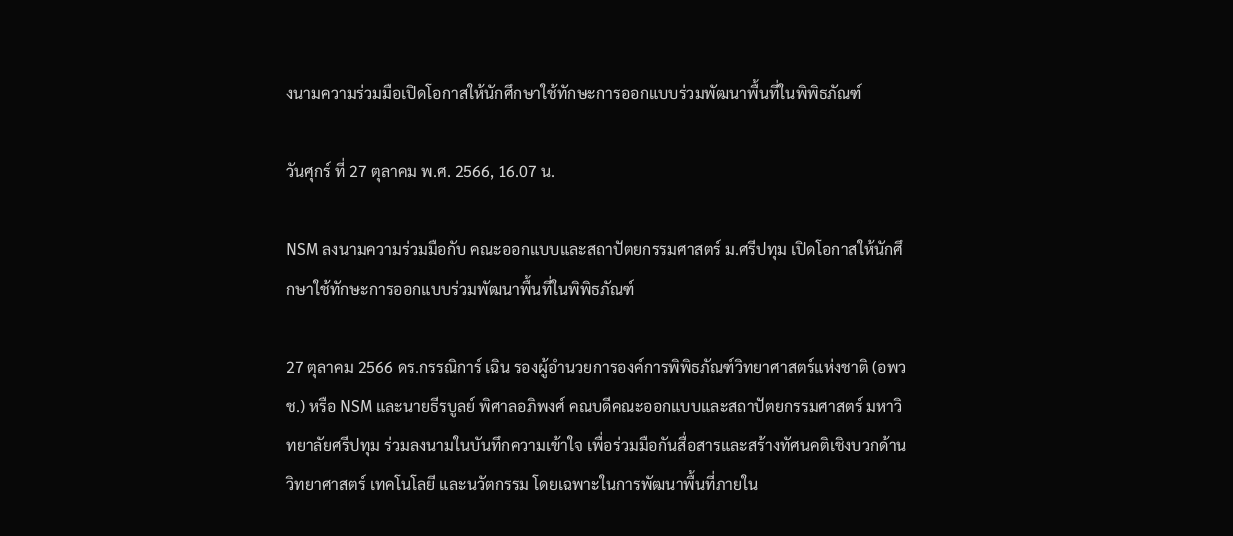งนามความร่วมมือเปิดโอกาสให้นักศึกษาใช้ทักษะการออกแบบร่วมพัฒนาพื้นที่ในพิพิธภัณฑ์

วันศุกร์ ที่ 27 ตุลาคม พ.ศ. 2566, 16.07 น.

NSM ลงนามความร่วมมือกับ คณะออกแบบและสถาปัตยกรรมศาสตร์ ม.ศรีปทุม เปิดโอกาสให้นักศึกษาใช้ทักษะการออกแบบร่วมพัฒนาพื้นที่ในพิพิธภัณฑ์

27 ตุลาคม 2566 ดร.กรรณิการ์ เฉิน รองผู้อำนวยการองค์การพิพิธภัณฑ์วิทยาศาสตร์แห่งชาติ (อพวช.) หรือ NSM และนายธีรบูลย์ พิศาลอภิพงศ์ คณบดีคณะออกแบบและสถาปัตยกรรมศาสตร์ มหาวิทยาลัยศรีปทุม ร่วมลงนามในบันทึกความเข้าใจ เพื่อร่วมมือกันสื่อสารและสร้างทัศนคติเชิงบวกด้านวิทยาศาสตร์ เทคโนโลยี และนวัตกรรม โดยเฉพาะในการพัฒนาพื้นที่ภายใน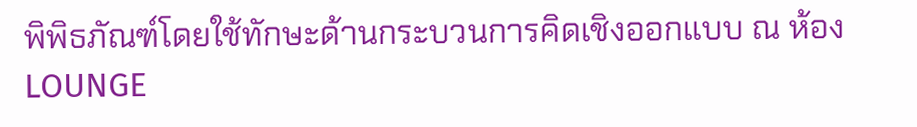พิพิธภัณฑ์โดยใช้ทักษะด้านกระบวนการคิดเชิงออกแบบ ณ ห้อง LOUNGE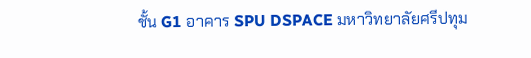ชั้น G1 อาคาร SPU DSPACE มหาวิทยาลัยศรีปทุม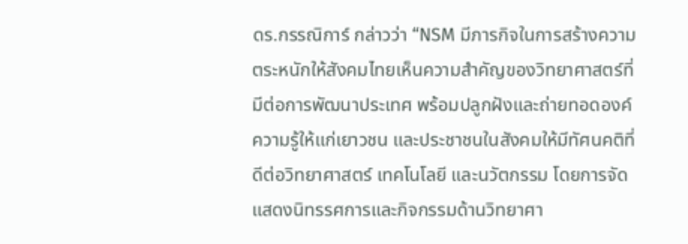ดร.กรรณิการ์ กล่าวว่า “NSM มีภารกิจในการสร้างความตระหนักให้สังคมไทยเห็นความสำคัญของวิทยาศาสตร์ที่มีต่อการพัฒนาประเทศ พร้อมปลูกฝังและถ่ายทอดองค์ความรู้ให้แก่เยาวชน และประชาชนในสังคมให้มีทัศนคติที่ดีต่อวิทยาศาสตร์ เทคโนโลยี และนวัตกรรม โดยการจัดแสดงนิทรรศการและกิจกรรมด้านวิทยาศา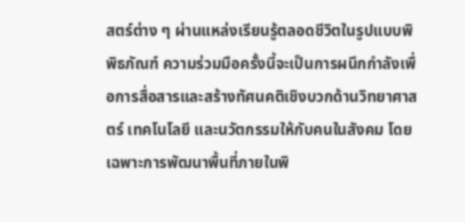สตร์ต่าง ๆ ผ่านแหล่งเรียนรู้ตลอดชีวิตในรูปแบบพิพิธภัณฑ์ ความร่วมมือครั้งนี้จะเป็นการผนึกกำลังเพื่อการสื่อสารและสร้างทัศนคติเชิงบวกด้านวิทยาศาสตร์ เทคโนโลยี และนวัตกรรมให้กับคนในสังคม โดยเฉพาะการพัฒนาพื้นที่ภายในพิ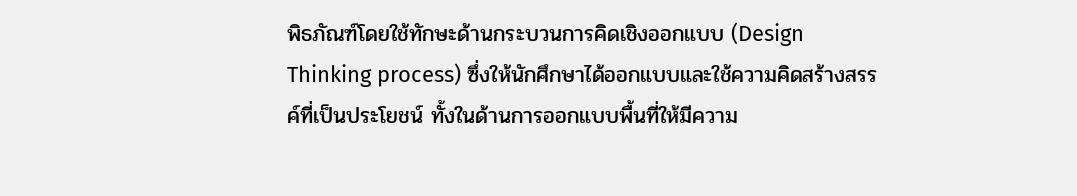พิธภัณฑ์โดยใช้ทักษะด้านกระบวนการคิดเชิงออกแบบ (Design Thinking process) ซึ่งให้นักศึกษาได้ออกแบบและใช้ความคิดสร้างสรรค์ที่เป็นประโยชน์ ทั้งในด้านการออกแบบพื้นที่ให้มีความ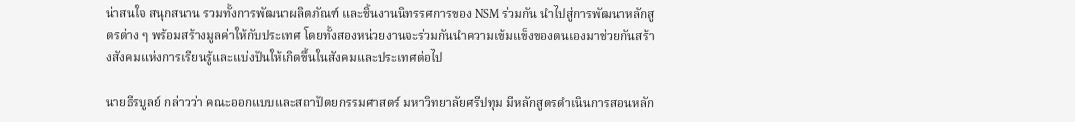น่าสนใจ สนุกสนาน รวมทั้งการพัฒนาผลิตภัณฑ์ และชิ้นงานนิทรรศการของ NSM ร่วมกัน นำไปสู่การพัฒนาหลักสูตรต่าง ๆ พร้อมสร้างมูลค่าให้กับประเทศ โดยทั้งสองหน่วยงานจะร่วมกันนำความเข้มแข็งของตนเองมาช่วยกันสร้างสังคมแห่งการเรียนรู้และแบ่งปันให้เกิดขึ้นในสังคมและประเทศต่อไป

นายธีรบูลย์ กล่าวว่า คณะออกแบบและสถาปัตยกรรมศาสตร์ มหาวิทยาลัยศรีปทุม มีหลักสูตรดำเนินการสอนหลัก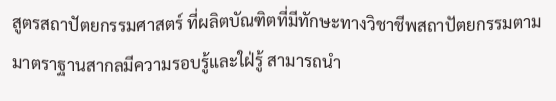สูตรสถาปัตยกรรมศาสตร์ ที่ผลิตบัณฑิตที่มีทักษะทางวิชาชีพสถาปัตยกรรมตามมาตราฐานสากลมีความรอบรู้และใฝ่รู้ สามารถนำ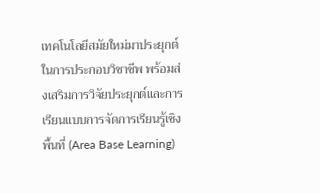เทคโนโลยีสมัยใหม่มาประยุกต์ในการประกอบวิชาชีพ พร้อมส่งเสริมการวิจัยประยุกต์และการเรียนแบบการจัดการเรียนรู้เชิงพื้นที่ (Area Base Learning)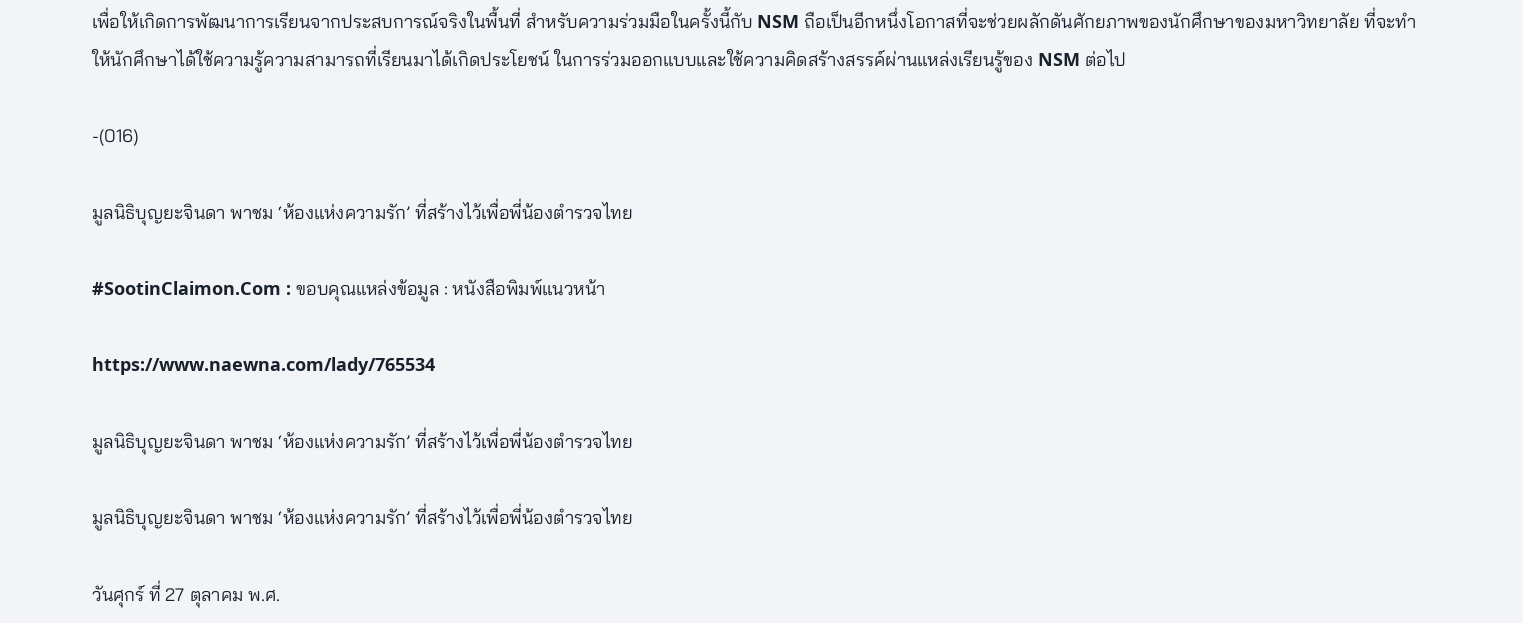เพื่อให้เกิดการพัฒนาการเรียนจากประสบการณ์จริงในพื้นที่ สำหรับความร่วมมือในครั้งนี้กับ NSM ถือเป็นอีกหนึ่งโอกาสที่จะช่วยผลักดันศักยภาพของนักศึกษาของมหาวิทยาลัย ที่จะทำให้นักศึกษาได้ใช้ความรู้ความสามารถที่เรียนมาได้เกิดประโยชน์ ในการร่วมออกแบบและใช้ความคิดสร้างสรรค์ผ่านแหล่งเรียนรู้ของ NSM ต่อไป

-(016)

มูลนิธิบุญยะจินดา พาชม ‘ห้องแห่งความรัก’ ที่สร้างไว้เพื่อพี่น้องตำรวจไทย

#SootinClaimon.Com : ขอบคุณแหล่งข้อมูล : หนังสือพิมพ์แนวหน้า

https://www.naewna.com/lady/765534

มูลนิธิบุญยะจินดา พาชม ‘ห้องแห่งความรัก’ ที่สร้างไว้เพื่อพี่น้องตำรวจไทย

มูลนิธิบุญยะจินดา พาชม ‘ห้องแห่งความรัก’ ที่สร้างไว้เพื่อพี่น้องตำรวจไทย

วันศุกร์ ที่ 27 ตุลาคม พ.ศ.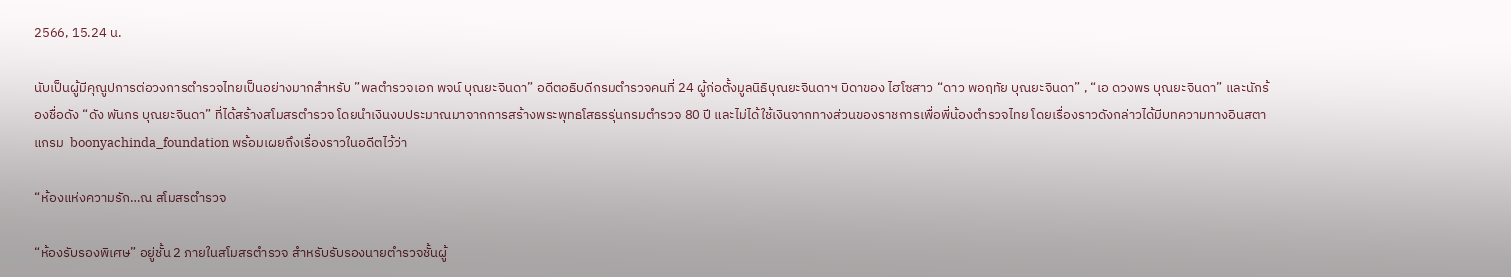2566, 15.24 น.

นับเป็นผู้มีคุณูปการต่อวงการตำรวจไทยเป็นอย่างมากสำหรับ ”พลตำรวจเอก พจน์ บุณยะจินดา” อดีตอธิบดีกรมตำรวจคนที่ 24 ผู้ก่อตั้งมูลนิธิบุณยะจินดาฯ บิดาของ ไฮโซสาว “ดาว พอฤทัย บุณยะจินดา” , “เอ ดวงพร บุณยะจินดา” และนักร้องชื่อดัง “ดัง พันกร บุณยะจินดา” ที่ได้สร้างสโมสรตำรวจ โดยนำเงินงบประมาณมาจากการสร้างพระพุทธโสธรรุ่นกรมตำรวจ 80 ปี และไม่ได้ใช้เงินจากทางส่วนของราชการเพื่อพี่น้องตำรวจไทย โดยเรื่องราวดังกล่าวได้มีบทความทางอินสตาแกรม  boonyachinda_foundation พร้อมเผยถึงเรื่องราวในอดีตไว้ว่า

“ห้องแห่งความรัก…ณ สโมสรตำรวจ

“ห้องรับรองพิเศษ” อยู่ชั้น 2 ภายในสโมสรตำรวจ สำหรับรับรองนายตำรวจชั้นผู้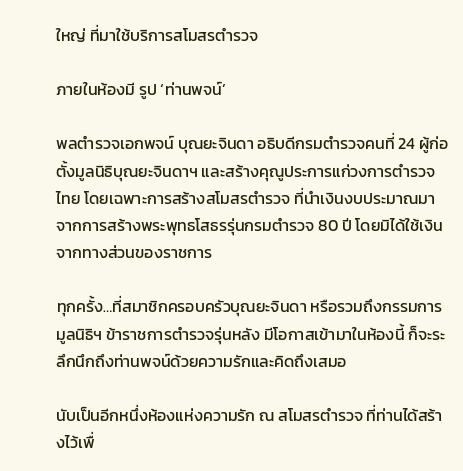ใหญ่ ที่มาใช้บริการสโมสรตำรวจ

ภายในห้องมี รูป ‘ท่านพจน์’

พลตำรวจเอกพจน์ บุณยะจินดา อธิบดีกรมตำรวจคนที่ 24 ผู้ก่อตั้งมูลนิธิบุณยะจินดาฯ และสร้างคุณูประการแก่วงการตำรวจไทย โดยเฉพาะการสร้างสโมสรตำรวจ ที่นำเงินงบประมาณมาจากการสร้างพระพุทธโสธรรุ่นกรมตำรวจ 80 ปี โดยมิได้ใช้เงินจากทางส่วนของราชการ

ทุกครั้ง…ที่สมาชิกครอบครัวบุณยะจินดา หรือรวมถึงกรรมการมูลนิธิฯ ข้าราชการตำรวจรุ่นหลัง มีโอกาสเข้ามาในห้องนี้ ก็จะระลึกนึกถึงท่านพจน์ด้วยความรักและคิดถึงเสมอ

นับเป็นอีกหนึ่งห้องแห่งความรัก ณ สโมสรตำรวจ ที่ท่านได้สร้างไว้เพื่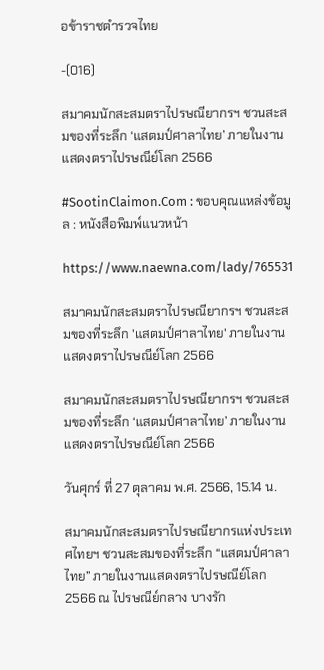อข้าราชตำรวจไทย

-(016)

สมาคมนักสะสมตราไปรษณียากรฯ ชวนสะสมของที่ระลึก ‘แสตมป์ศาลาไทย’ ภายในงานแสดงตราไปรษณีย์โลก 2566

#SootinClaimon.Com : ขอบคุณแหล่งข้อมูล : หนังสือพิมพ์แนวหน้า

https://www.naewna.com/lady/765531

สมาคมนักสะสมตราไปรษณียากรฯ ชวนสะสมของที่ระลึก 'แสตมป์ศาลาไทย' ภายในงานแสดงตราไปรษณีย์โลก 2566

สมาคมนักสะสมตราไปรษณียากรฯ ชวนสะสมของที่ระลึก ‘แสตมป์ศาลาไทย’ ภายในงานแสดงตราไปรษณีย์โลก 2566

วันศุกร์ ที่ 27 ตุลาคม พ.ศ. 2566, 15.14 น.

สมาคมนักสะสมตราไปรษณียากรแห่งประเทศไทยฯ ชวนสะสมของที่ระลึก “แสตมป์ศาลาไทย” ภายในงานแสดงตราไปรษณีย์โลก 2566 ณ ไปรษณีย์กลาง บางรัก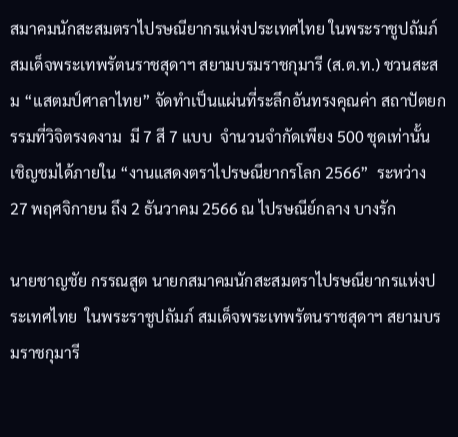สมาคมนักสะสมตราไปรษณียากรแห่งประเทศไทย ในพระราชูปถัมภ์ สมเด็จพระเทพรัตนราชสุดาฯ สยามบรมราชกุมารี (ส.ต.ท.) ชวนสะสม “แสตมป์ศาลาไทย” จัดทำเป็นแผ่นที่ระลึกอันทรงคุณค่า สถาปัตยกรรมที่วิจิตรงดงาม  มี 7 สี 7 แบบ  จำนวนจำกัดเพียง 500 ชุดเท่านั้น เชิญชมได้ภายใน “งานแสดงตราไปรษณียากรโลก 2566”  ระหว่าง 27 พฤศจิกายน ถึง 2 ธันวาคม 2566 ณ ไปรษณีย์กลาง บางรัก

นายชาญชัย กรรณสูต นายกสมาคมนักสะสมตราไปรษณียากรแห่งประเทศไทย  ในพระราชูปถัมภ์ สมเด็จพระเทพรัตนราชสุดาฯ สยามบรมราชกุมารี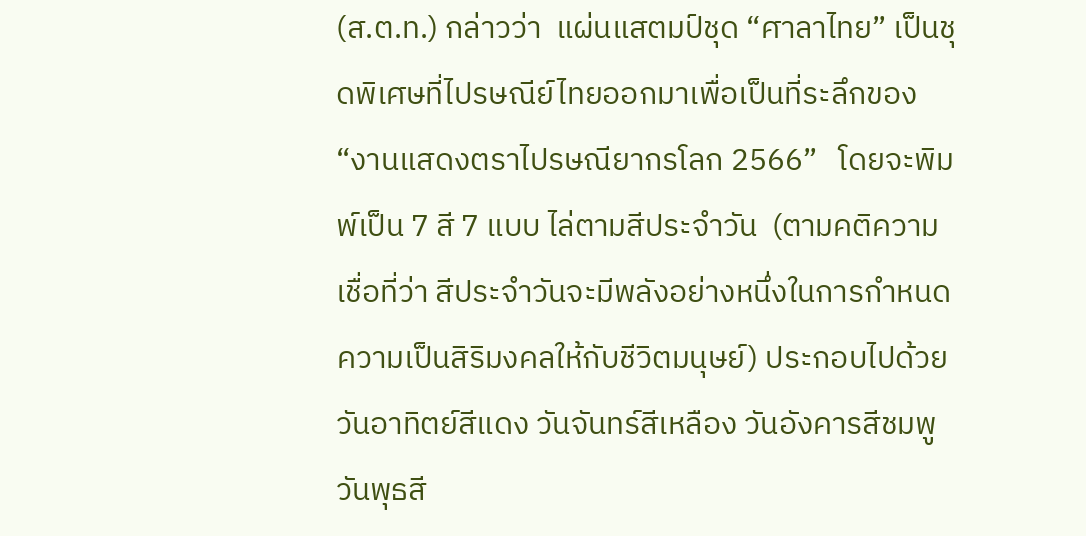(ส.ต.ท.) กล่าวว่า  แผ่นแสตมป์ชุด “ศาลาไทย” เป็นชุดพิเศษที่ไปรษณีย์ไทยออกมาเพื่อเป็นที่ระลึกของ  “งานแสดงตราไปรษณียากรโลก 2566”   โดยจะพิมพ์เป็น 7 สี 7 แบบ ไล่ตามสีประจำวัน  (ตามคติความเชื่อที่ว่า สีประจำวันจะมีพลังอย่างหนึ่งในการกำหนดความเป็นสิริมงคลให้กับชีวิตมนุษย์) ประกอบไปด้วย วันอาทิตย์สีแดง วันจันทร์สีเหลือง วันอังคารสีชมพู วันพุธสี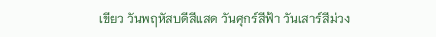เขียว วันพฤหัสบดีสีแสด วันศุกร์สีฟ้า วันเสาร์สีม่วง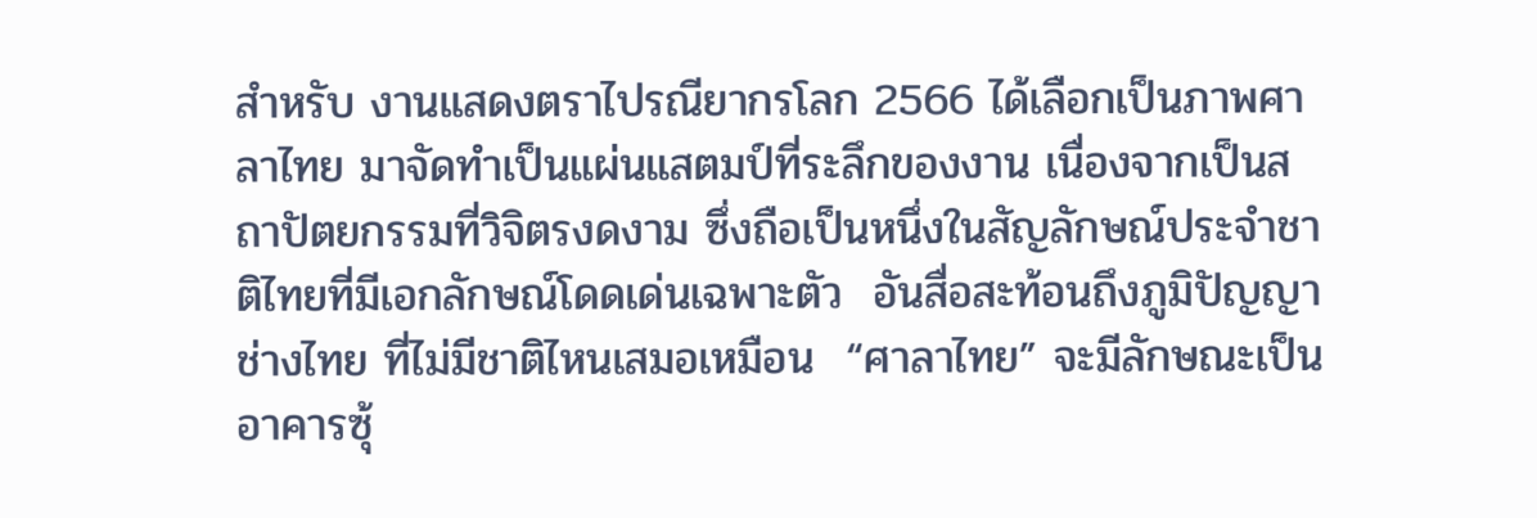สำหรับ งานแสดงตราไปรณียากรโลก 2566 ได้เลือกเป็นภาพศาลาไทย มาจัดทำเป็นแผ่นแสตมป์ที่ระลึกของงาน เนื่องจากเป็นสถาปัตยกรรมที่วิจิตรงดงาม ซึ่งถือเป็นหนึ่งในสัญลักษณ์ประจำชาติไทยที่มีเอกลักษณ์โดดเด่นเฉพาะตัว  อันสื่อสะท้อนถึงภูมิปัญญาช่างไทย ที่ไม่มีชาติไหนเสมอเหมือน  “ศาลาไทย” จะมีลักษณะเป็นอาคารซุ้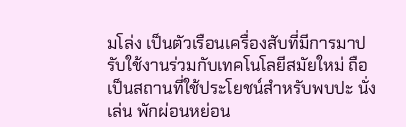มโล่ง เป็นตัวเรือนเครื่องสับที่มีการมาปรับใช้งานร่วมกับเทคโนโลยีสมัยใหม่ ถือเป็นสถานที่ใช้ประโยชน์สำหรับพบปะ นั่งเล่น พักผ่อนหย่อน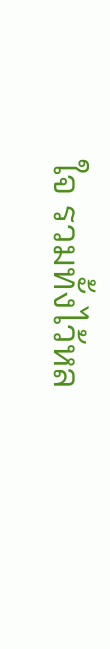ใจ รวมทั้งไว้หล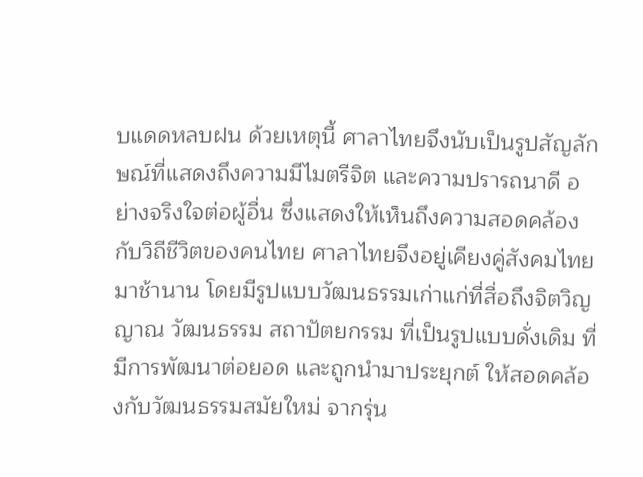บแดดหลบฝน ด้วยเหตุนี้ ศาลาไทยจึงนับเป็นรูปสัญลักษณ์ที่แสดงถึงความมีไมตรีจิต และความปรารถนาดี อย่างจริงใจต่อผู้อื่น ซึ่งแสดงให้เห็นถึงความสอดคล้องกับวิถีชีวิตของคนไทย ศาลาไทยจึงอยู่เคียงคู่สังคมไทยมาช้านาน โดยมีรูปแบบวัฒนธรรมเก่าแก่ที่สื่อถึงจิตวิญญาณ วัฒนธรรม สถาปัตยกรรม ที่เป็นรูปแบบดั่งเดิม ที่มีการพัฒนาต่อยอด และถูกนำมาประยุกต์ ให้สอดคล้องกับวัฒนธรรมสมัยใหม่ จากรุ่น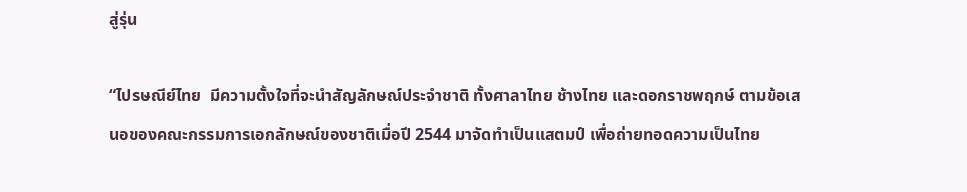สู่รุ่น

“ไปรษณีย์ไทย  มีความตั้งใจที่จะนำสัญลักษณ์ประจำชาติ ทั้งศาลาไทย ช้างไทย และดอกราชพฤกษ์ ตามข้อเสนอของคณะกรรมการเอกลักษณ์ของชาติเมื่อปี 2544 มาจัดทำเป็นแสตมป์ เพื่อถ่ายทอดความเป็นไทย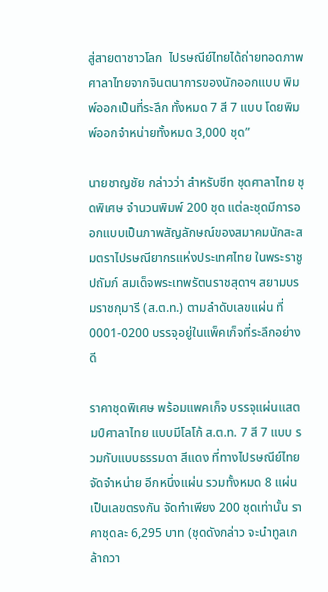สู่สายตาชาวโลก  ไปรษณีย์ไทยได้ถ่ายทอดภาพศาลาไทยจากจินตนาการของนักออกแบบ พิมพ์ออกเป็นที่ระลึก ทั้งหมด 7 สี 7 แบบ โดยพิมพ์ออกจำหน่ายทั้งหมด 3,000 ชุด”

นายชาญชัย กล่าวว่า สำหรับชีท ชุดศาลาไทย ชุดพิเศษ จำนวนพิมพ์ 200 ชุด แต่ละชุดมีการออกแบบเป็นภาพสัญลักษณ์ของสมาคมนักสะสมตราไปรษณียากรแห่งประเทศไทย ในพระราชูปถัมภ์ สมเด็จพระเทพรัตนราชสุดาฯ สยามบรมราชกุมารี (ส.ต.ท.) ตามลำดับเลขแผ่น ที่ 0001-0200 บรรจุอยู่ในแพ็คเก็จที่ระลึกอย่างดี

ราคาชุดพิเศษ พร้อมแพคเก็จ บรรจุแผ่นแสตมป์ศาลาไทย แบบมีโลโก้ ส.ต.ท. 7 สี 7 แบบ รวมกับแบบธรรมดา สีแดง ที่ทางไปรษณีย์ไทยจัดจำหน่าย อีกหนึ่งแผ่น รวมทั้งหมด 8 แผ่น เป็นเลขตรงกัน จัดทำเพียง 200 ชุดเท่านั้น ราคาชุดละ 6,295 บาท (ชุดดังกล่าว จะนำทูลเกล้าถวา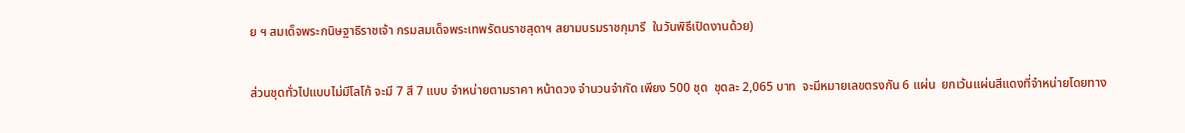ย ฯ สมเด็จพระกนิษฐาธิราชเจ้า กรมสมเด็จพระเทพรัตนราชสุดาฯ สยามบรมราชกุมารี  ในวันพิธีเปิดงานด้วย)

ส่วนชุดทั่วไปแบบไม่มีโลโก้ จะมี 7 สี 7 แบบ จำหน่ายตามราคา หน้าดวง จำนวนจำกัด เพียง 500 ชุด  ชุดละ 2,065 บาท  จะมีหมายเลขตรงกัน 6 แผ่น  ยกเว้นแผ่นสีแดงที่จำหน่ายโดยทาง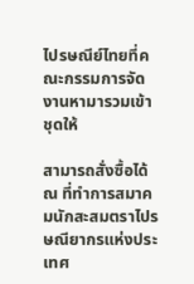ไปรษณีย์ไทยที่คณะกรรมการจัดงานหามารวมเข้าชุดให้

สามารถสั่งซื้อได้ ณ ที่ทำการสมาคมนักสะสมตราไปรษณียากรแห่งประเทศ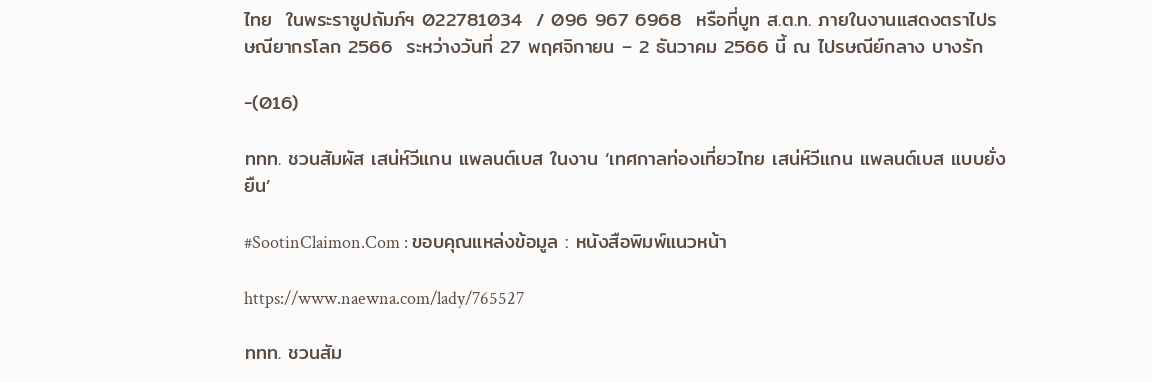ไทย  ในพระราชูปถัมภ์ฯ 022781034  / 096 967 6968  หรือที่บูท ส.ต.ท. ภายในงานแสดงตราไปรษณียากรโลก 2566  ระหว่างวันที่ 27 พฤศจิกายน – 2 ธันวาคม 2566 นี้ ณ ไปรษณีย์กลาง บางรัก

-(016)

ททท. ชวนสัมผัส เสน่ห์วีแกน แพลนต์เบส ในงาน ‘เทศกาลท่องเที่ยวไทย เสน่ห์วีแกน แพลนต์เบส แบบยั่งยืน’

#SootinClaimon.Com : ขอบคุณแหล่งข้อมูล : หนังสือพิมพ์แนวหน้า

https://www.naewna.com/lady/765527

ททท. ชวนสัม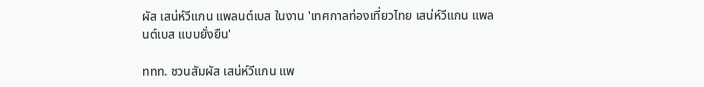ผัส เสน่ห์วีแกน แพลนต์เบส ในงาน 'เทศกาลท่องเที่ยวไทย เสน่ห์วีแกน แพลนต์เบส แบบยั่งยืน'

ททท. ชวนสัมผัส เสน่ห์วีแกน แพ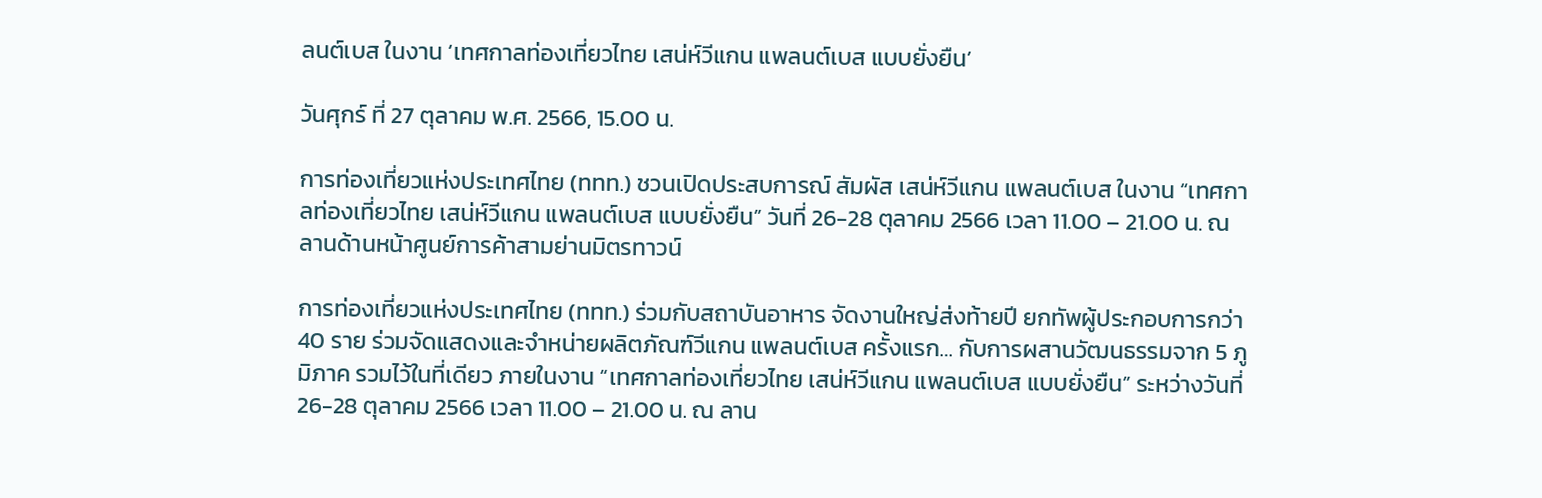ลนต์เบส ในงาน ‘เทศกาลท่องเที่ยวไทย เสน่ห์วีแกน แพลนต์เบส แบบยั่งยืน’

วันศุกร์ ที่ 27 ตุลาคม พ.ศ. 2566, 15.00 น.

การท่องเที่ยวแห่งประเทศไทย (ททท.) ชวนเปิดประสบการณ์ สัมผัส เสน่ห์วีแกน แพลนต์เบส ในงาน “เทศกาลท่องเที่ยวไทย เสน่ห์วีแกน แพลนต์เบส แบบยั่งยืน” วันที่ 26-28 ตุลาคม 2566 เวลา 11.00 – 21.00 น. ณ ลานด้านหน้าศูนย์การค้าสามย่านมิตรทาวน์

การท่องเที่ยวแห่งประเทศไทย (ททท.) ร่วมกับสถาบันอาหาร จัดงานใหญ่ส่งท้ายปี ยกทัพผู้ประกอบการกว่า 40 ราย ร่วมจัดแสดงและจำหน่ายผลิตภัณฑ์วีแกน แพลนต์เบส ครั้งแรก… กับการผสานวัฒนธรรมจาก 5 ภูมิภาค รวมไว้ในที่เดียว ภายในงาน “เทศกาลท่องเที่ยวไทย เสน่ห์วีแกน แพลนต์เบส แบบยั่งยืน” ระหว่างวันที่ 26-28 ตุลาคม 2566 เวลา 11.00 – 21.00 น. ณ ลาน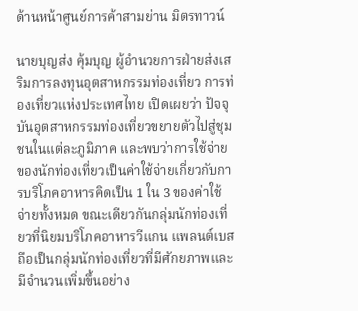ด้านหน้าศูนย์การค้าสามย่าน มิตรทาวน์

นายบุญส่ง คุ้มบุญ ผู้อำนวยการฝ่ายส่งเสริมการลงทุนอุตสาหกรรมท่องเที่ยว การท่องเที่ยวแห่งประเทศไทย เปิดเผยว่า ปัจจุบันอุตสาหกรรมท่องเที่ยวขยายตัวไปสู่ชุมชนในแต่ละภูมิภาค และพบว่าการใช้จ่ายของนักท่องเที่ยวเป็นค่าใช้จ่ายเกี่ยวกับการบริโภคอาหารคิดเป็น 1 ใน 3 ของค่าใช้จ่ายทั้งหมด ขณะเดียวกันกลุ่มนักท่องเที่ยวที่นิยมบริโภคอาหารวีแกน แพลนต์เบส ถือเป็นกลุ่มนักท่องเที่ยวที่มีศักยภาพและมีจำนวนเพิ่มขึ้นอย่าง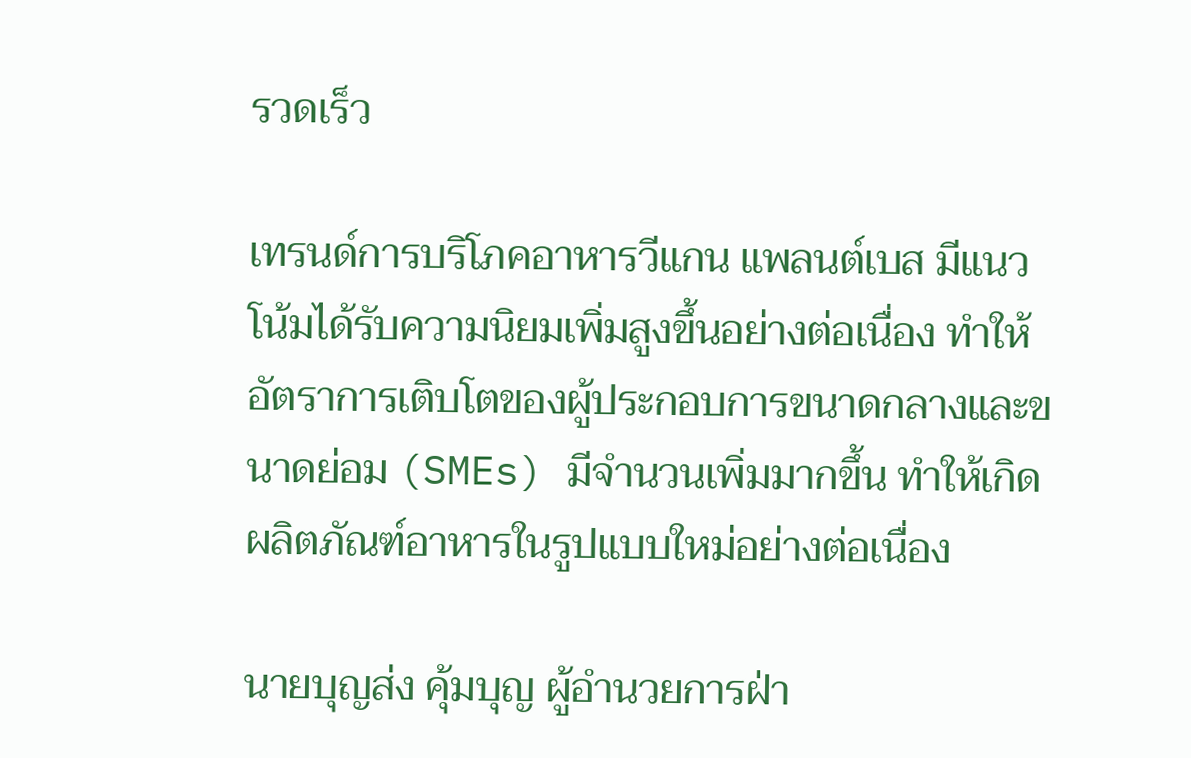รวดเร็ว

เทรนด์การบริโภคอาหารวีแกน แพลนต์เบส มีแนวโน้มได้รับความนิยมเพิ่มสูงขึ้นอย่างต่อเนื่อง ทำให้อัตราการเติบโตของผู้ประกอบการขนาดกลางและขนาดย่อม (SMEs) มีจำนวนเพิ่มมากขึ้น ทำให้เกิดผลิตภัณฑ์อาหารในรูปแบบใหม่อย่างต่อเนื่อง

นายบุญส่ง คุ้มบุญ ผู้อำนวยการฝ่า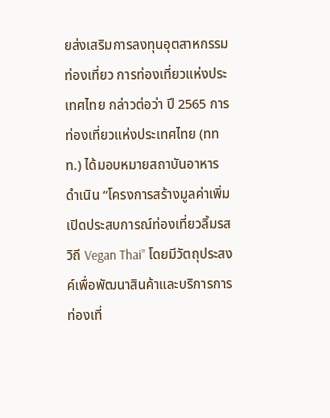ยส่งเสริมการลงทุนอุตสาหกรรมท่องเที่ยว การท่องเที่ยวแห่งประเทศไทย กล่าวต่อว่า ปี 2565 การท่องเที่ยวแห่งประเทศไทย (ททท.) ได้มอบหมายสถาบันอาหาร ดําเนิน “โครงการสร้างมูลค่าเพิ่มเปิดประสบการณ์ท่องเที่ยวลิ้มรสวิถี Vegan Thai” โดยมีวัตถุประสงค์เพื่อพัฒนาสินค้าและบริการการท่องเที่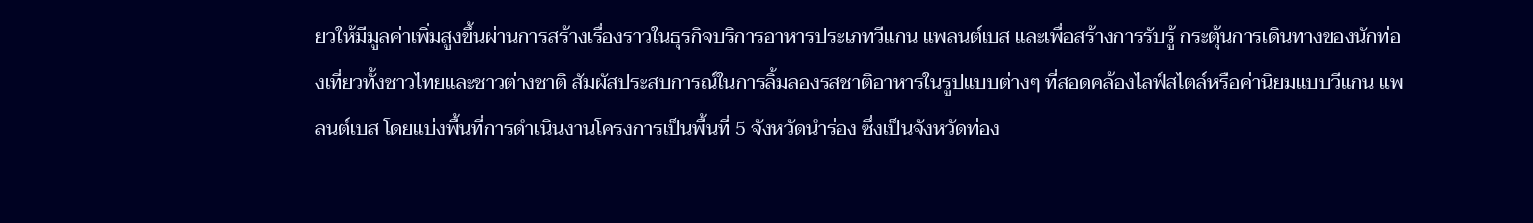ยวให้มีมูลค่าเพิ่มสูงขึ้นผ่านการสร้างเรื่องราวในธุรกิจบริการอาหารประเภทวีแกน แพลนต์เบส และเพื่อสร้างการรับรู้ กระตุ้นการเดินทางของนักท่องเที่ยวทั้งชาวไทยและชาวต่างชาติ สัมผัสประสบการณ์ในการลิ้มลองรสชาติอาหารในรูปแบบต่างๆ ที่สอดคล้องไลฟ์สไตล์หรือค่านิยมแบบวีแกน แพลนต์เบส โดยแบ่งพื้นที่การดำเนินงานโครงการเป็นพื้นที่ 5 จังหวัดนำร่อง ซึ่งเป็นจังหวัดท่อง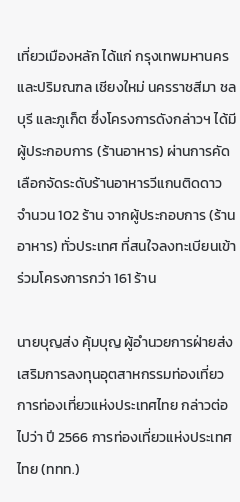เที่ยวเมืองหลัก ได้แก่ กรุงเทพมหานครและปริมณฑล เชียงใหม่ นครราชสีมา ชลบุรี และภูเก็ต ซึ่งโครงการดังกล่าวฯ ได้มีผู้ประกอบการ (ร้านอาหาร) ผ่านการคัดเลือกจัดระดับร้านอาหารวีแกนติดดาว จำนวน 102 ร้าน จากผู้ประกอบการ (ร้านอาหาร) ทั่วประเทศ ที่สนใจลงทะเบียนเข้าร่วมโครงการกว่า 161 ร้าน

นายบุญส่ง คุ้มบุญ ผู้อำนวยการฝ่ายส่งเสริมการลงทุนอุตสาหกรรมท่องเที่ยว การท่องเที่ยวแห่งประเทศไทย กล่าวต่อไปว่า ปี 2566 การท่องเที่ยวแห่งประเทศไทย (ททท.)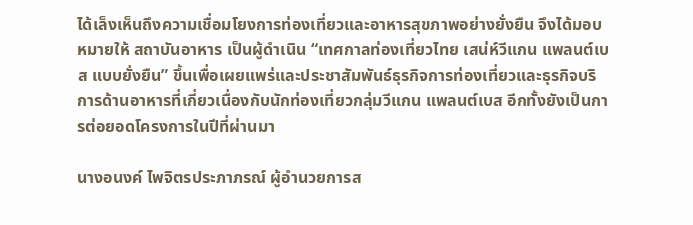ได้เล็งเห็นถึงความเชื่อมโยงการท่องเที่ยวและอาหารสุขภาพอย่างยั่งยืน จึงได้มอบหมายให้ สถาบันอาหาร เป็นผู้ดำเนิน “เทศกาลท่องเที่ยวไทย เสน่ห์วีแกน แพลนต์เบส แบบยั่งยืน” ขึ้นเพื่อเผยแพร่และประชาสัมพันธ์ธุรกิจการท่องเที่ยวและธุรกิจบริการด้านอาหารที่เกี่ยวเนื่องกับนักท่องเที่ยวกลุ่มวีแกน แพลนต์เบส อีกทั้งยังเป็นการต่อยอดโครงการในปีที่ผ่านมา

นางอนงค์ ไพจิตรประภาภรณ์ ผู้อำนวยการส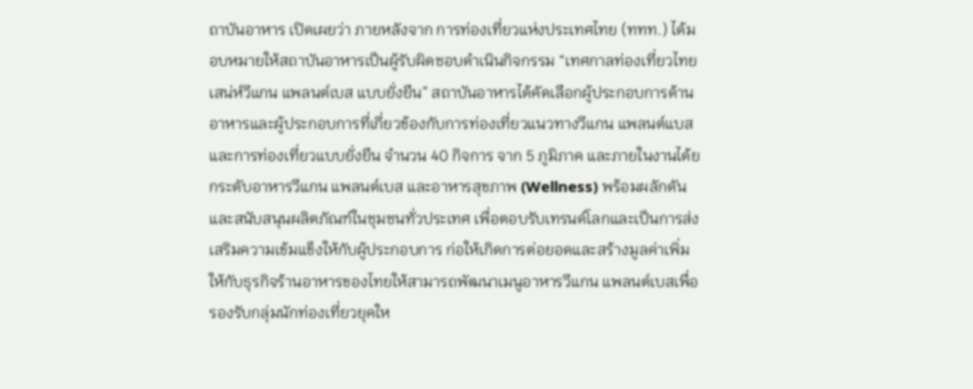ถาบันอาหาร เปิดเผยว่า ภายหลังจาก การท่องเที่ยวแห่งประเทศไทย (ททท.) ได้มอบหมายให้สถาบันอาหารเป็นผู้รับผิดชอบดำเนินกิจกรรม “เทศกาลท่องเที่ยวไทย เสน่ห์วีแกน แพลนต์เบส แบบยั่งยืน” สถาบันอาหารได้คัดเลือกผู้ประกอบการด้านอาหารและผู้ประกอบการที่เกี่ยวข้องกับการท่องเที่ยวแนวทางวีแกน แพลนต์แบส และการท่องเที่ยวแบบยั่งยืน จำนวน 40 กิจการ จาก 5 ภูมิภาค และภายในงานได้ยกระดับอาหารวีแกน แพลนต์เบส และอาหารสุขภาพ (Wellness) พร้อมผลักดันและสนับสนุนผลิตภัณฑ์ในชุมชนทั่วประเทศ เพื่อตอบรับเทรนด์โลกและเป็นการส่งเสริมความเข้มแข็งให้กับผู้ประกอบการ ก่อให้เกิดการต่อยอดและสร้างมูลค่าเพิ่มให้กับธุรกิจร้านอาหารของไทยให้สามารถพัฒนาเมนูอาหารวีแกน แพลนต์เบสเพื่อรองรับกลุ่มนักท่องเที่ยวยุคให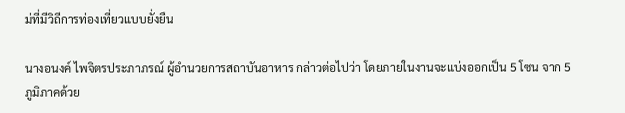ม่ที่มีวิถีการท่องเที่ยวแบบยั่งยืน

นางอนงค์ ไพจิตรประภาภรณ์ ผู้อำนวยการสถาบันอาหาร กล่าวต่อไปว่า โดยภายในงานจะแบ่งออกเป็น 5 โซน จาก 5 ภูมิภาคด้วย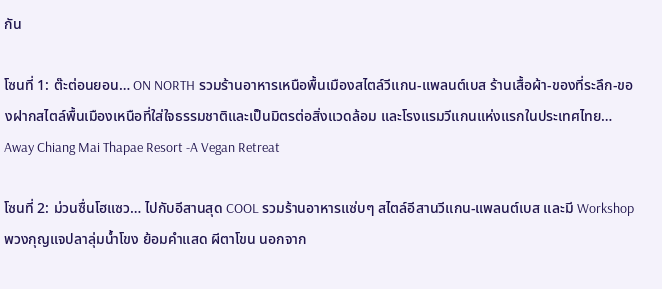กัน

โซนที่ 1: ต๊ะต่อนยอน… ON NORTH รวมร้านอาหารเหนือพื้นเมืองสไตล์วีแกน-แพลนต์เบส ร้านเสื้อผ้า-ของที่ระลึก-ของฝากสไตล์พื้นเมืองเหนือที่ใส่ใจธรรมชาติและเป็นมิตรต่อสิ่งแวดล้อม และโรงแรมวีแกนแห่งแรกในประเทศไทย… Away Chiang Mai Thapae Resort -A Vegan Retreat

โซนที่ 2: ม่วนซื่นโฮแซว… ไปกับอีสานสุด COOL รวมร้านอาหารแซ่บๆ สไตล์อีสานวีแกน-แพลนต์เบส และมี Workshop พวงกุญแจปลาลุ่มน้ำโขง ย้อมคำแสด ผีตาโขน นอกจาก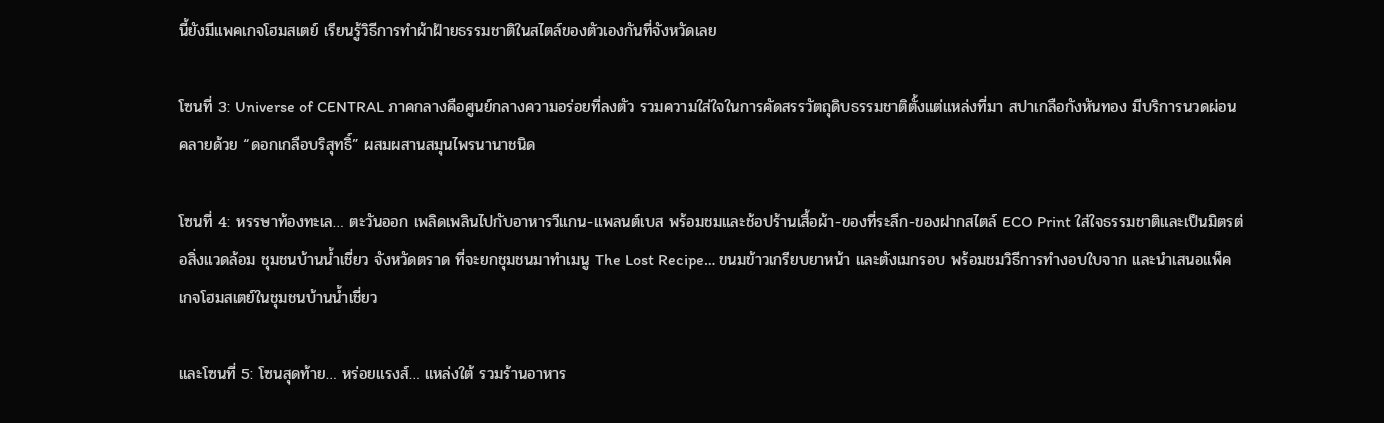นี้ยังมีแพคเกจโฮมสเตย์ เรียนรู้วิธีการทำผ้าฝ้ายธรรมชาติในสไตล์ของตัวเองกันที่จังหวัดเลย

โซนที่ 3: Universe of CENTRAL ภาคกลางคือศูนย์กลางความอร่อยที่ลงตัว รวมความใส่ใจในการคัดสรรวัตถุดิบธรรมชาติตั้งแต่แหล่งที่มา สปาเกลือกังหันทอง มีบริการนวดผ่อนคลายด้วย “ดอกเกลือบริสุทธิ์” ผสมผสานสมุนไพรนานาชนิด

โซนที่ 4: หรรษาท้องทะเล… ตะวันออก เพลิดเพลินไปกับอาหารวีแกน-แพลนต์เบส พร้อมชมและช้อปร้านเสื้อผ้า-ของที่ระลึก-ของฝากสไตล์ ECO Print ใส่ใจธรรมชาติและเป็นมิตรต่อสิ่งแวดล้อม ชุมชนบ้านน้ำเชี่ยว จังหวัดตราด ที่จะยกชุมชนมาทำเมนู The Lost Recipe… ขนมข้าวเกรียบยาหน้า และตังเมกรอบ พร้อมชมวิธีการทำงอบใบจาก และนำเสนอแพ็คเกจโฮมสเตย์ในชุมชนบ้านน้ำเชี่ยว

และโซนที่ 5: โซนสุดท้าย… หร่อยแรงส์… แหล่งใต้ รวมร้านอาหาร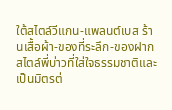ใต้สไตล์วีแกน-แพลนต์เบส ร้านเสื้อผ้า-ของที่ระลึก-ของฝากสไตล์พี่บ่าวที่ใส่ใจธรรมชาติและเป็นมิตรต่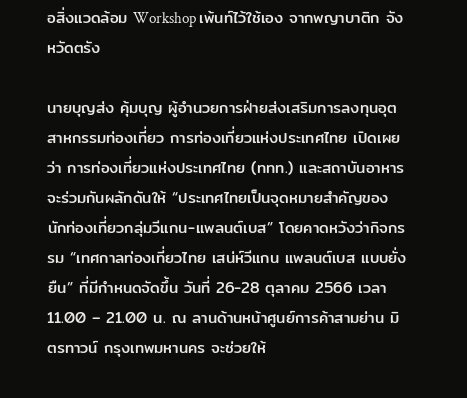อสิ่งแวดล้อม Workshop เพ้นท์ไว้ใช้เอง จากพญาบาติก จังหวัดตรัง

นายบุญส่ง คุ้มบุญ ผู้อำนวยการฝ่ายส่งเสริมการลงทุนอุตสาหกรรมท่องเที่ยว การท่องเที่ยวแห่งประเทศไทย เปิดเผยว่า การท่องเที่ยวแห่งประเทศไทย (ททท.) และสถาบันอาหาร จะร่วมกันผลักดันให้ “ประเทศไทยเป็นจุดหมายสำคัญของนักท่องเที่ยวกลุ่มวีแกน-แพลนต์เบส” โดยคาดหวังว่ากิจกรรม “เทศกาลท่องเที่ยวไทย เสน่ห์วีแกน แพลนต์เบส แบบยั่งยืน” ที่มีกำหนดจัดขึ้น วันที่ 26-28 ตุลาคม 2566 เวลา 11.00 – 21.00 น. ณ ลานด้านหน้าศูนย์การค้าสามย่าน มิตรทาวน์ กรุงเทพมหานคร จะช่วยให้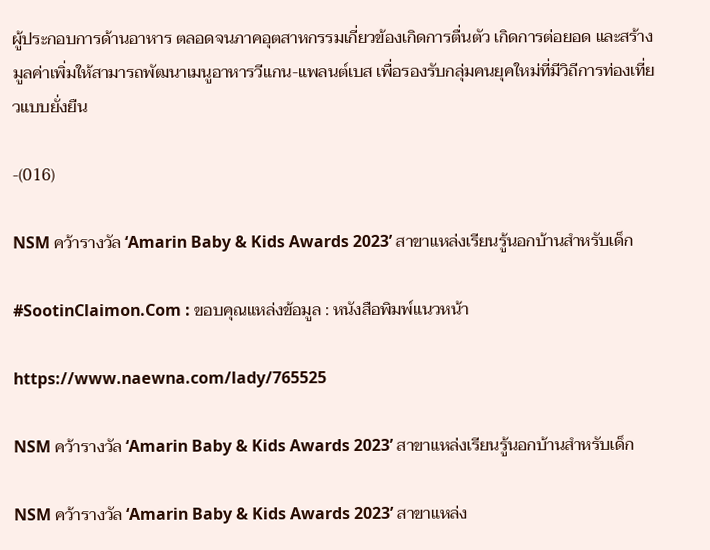ผู้ประกอบการด้านอาหาร ตลอดจนภาคอุตสาหกรรมเกี่ยวข้องเกิดการตื่นตัว เกิดการต่อยอด และสร้างมูลค่าเพิ่มให้สามารถพัฒนาเมนูอาหารวีแกน-แพลนต์เบส เพื่อรองรับกลุ่มคนยุคใหม่ที่มีวิถีการท่องเที่ยวแบบยั่งยืน

-(016)

NSM คว้ารางวัล ‘Amarin Baby & Kids Awards 2023’ สาขาแหล่งเรียนรู้นอกบ้านสำหรับเด็ก

#SootinClaimon.Com : ขอบคุณแหล่งข้อมูล : หนังสือพิมพ์แนวหน้า

https://www.naewna.com/lady/765525

NSM คว้ารางวัล ‘Amarin Baby & Kids Awards 2023’ สาขาแหล่งเรียนรู้นอกบ้านสำหรับเด็ก

NSM คว้ารางวัล ‘Amarin Baby & Kids Awards 2023’ สาขาแหล่ง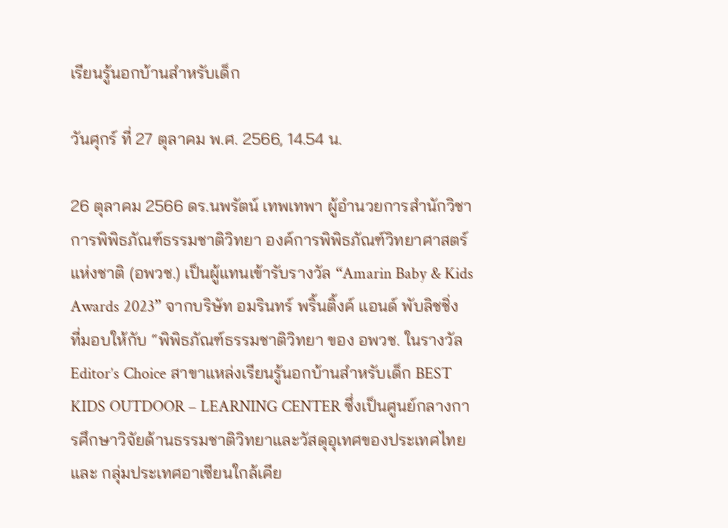เรียนรู้นอกบ้านสำหรับเด็ก

วันศุกร์ ที่ 27 ตุลาคม พ.ศ. 2566, 14.54 น.

26 ตุลาคม 2566 ดร.นพรัตน์ เทพเทพา ผู้อำนวยการสำนักวิชาการพิพิธภัณฑ์ธรรมชาติวิทยา องค์การพิพิธภัณฑ์วิทยาศาสตร์แห่งชาติ (อพวช.) เป็นผู้แทนเข้ารับรางวัล “Amarin Baby & Kids Awards 2023” จากบริษัท อมรินทร์ พริ้นติ้งค์ แอนด์ พับลิชชิ่ง ที่มอบให้กับ “พิพิธภัณฑ์ธรรมชาติวิทยา ของ อพวช. ในรางวัล Editor’s Choice สาขาแหล่งเรียนรู้นอกบ้านสำหรับเด็ก BEST KIDS OUTDOOR – LEARNING CENTER ซึ่งเป็นศูนย์กลางการศึกษาวิจัยด้านธรรมชาติวิทยาและวัสดุอุเทศของประเทศไทยและ กลุ่มประเทศอาเซียนใกล้เคีย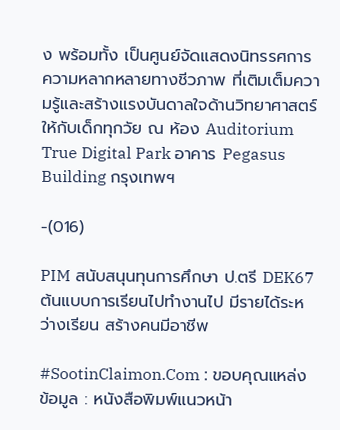ง พร้อมทั้ง เป็นศูนย์จัดแสดงนิทรรศการความหลากหลายทางชีวภาพ ที่เติมเต็มความรู้และสร้างแรงบันดาลใจด้านวิทยาศาสตร์ให้กับเด็กทุกวัย ณ ห้อง Auditorium True Digital Park อาคาร Pegasus Building กรุงเทพฯ

-(016)

PIM สนับสนุนทุนการศึกษา ป.ตรี DEK67 ต้นแบบการเรียนไปทำงานไป มีรายได้ระหว่างเรียน สร้างคนมีอาชีพ

#SootinClaimon.Com : ขอบคุณแหล่งข้อมูล : หนังสือพิมพ์แนวหน้า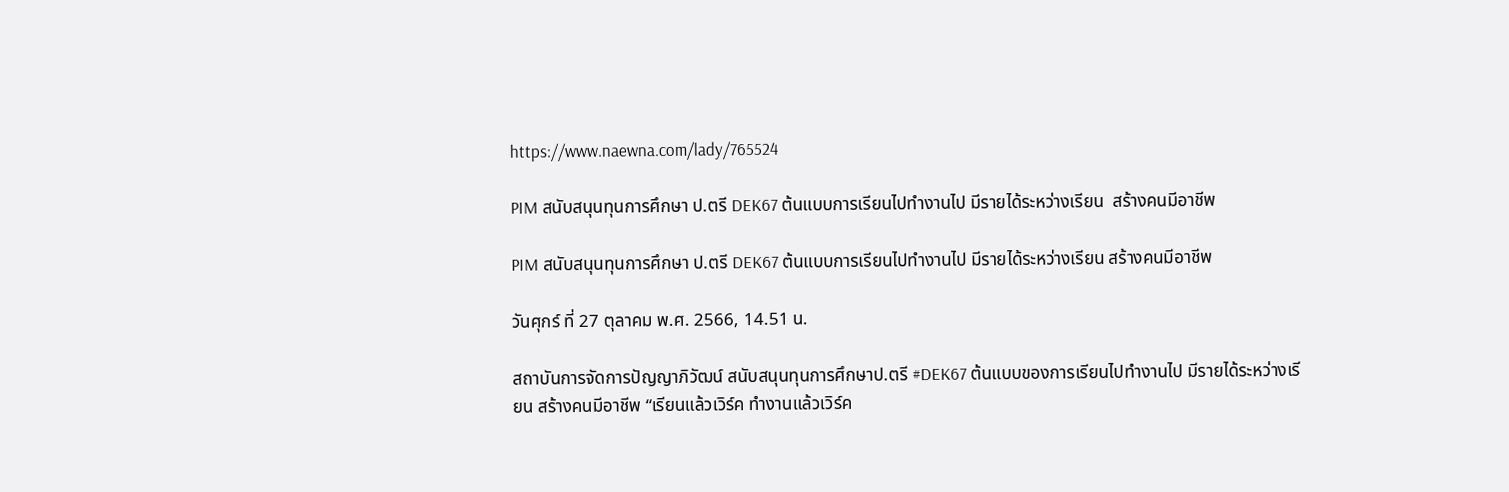https://www.naewna.com/lady/765524

PIM สนับสนุนทุนการศึกษา ป.ตรี DEK67 ต้นแบบการเรียนไปทำงานไป มีรายได้ระหว่างเรียน  สร้างคนมีอาชีพ

PIM สนับสนุนทุนการศึกษา ป.ตรี DEK67 ต้นแบบการเรียนไปทำงานไป มีรายได้ระหว่างเรียน สร้างคนมีอาชีพ

วันศุกร์ ที่ 27 ตุลาคม พ.ศ. 2566, 14.51 น.

สถาบันการจัดการปัญญาภิวัฒน์ สนับสนุนทุนการศึกษาป.ตรี #DEK67 ต้นแบบของการเรียนไปทำงานไป มีรายได้ระหว่างเรียน สร้างคนมีอาชีพ “เรียนแล้วเวิร์ค ทำงานแล้วเวิร์ค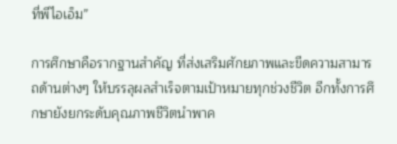ที่พีไอเอ็ม”

การศึกษาคือรากฐานสำคัญ ที่ส่งเสริมศักยภาพและขีดความสามารถด้านต่างๆ ให้บรรลุผลสำเร็จตามเป้าหมายทุกช่วงชีวิต อีกทั้งการศึกษายังยกระดับคุณภาพชีวิตนำพาค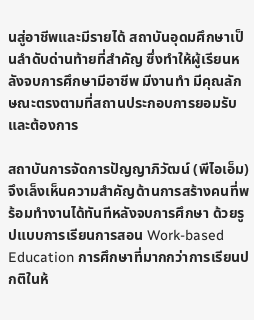นสู่อาชีพและมีรายได้ สถาบันอุดมศึกษาเป็นลำดับด่านท้ายที่สำคัญ ซึ่งทำให้ผู้เรียนหลังจบการศึกษามีอาชีพ มีงานทำ มีคุณลักษณะตรงตามที่สถานประกอบการยอมรับและต้องการ

สถาบันการจัดการปัญญาภิวัฒน์ (พีไอเอ็ม) จึงเล็งเห็นความสำคัญด้านการสร้างคนที่พร้อมทำงานได้ทันทีหลังจบการศึกษา ด้วยรูปแบบการเรียนการสอน Work-based Education การศึกษาที่มากกว่าการเรียนปกติในห้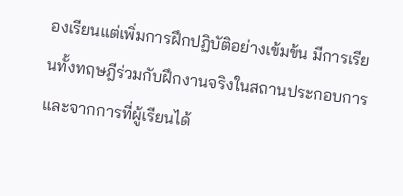องเรียนแต่เพิ่มการฝึกปฏิบัติอย่างเข้มข้น มีการเรียนทั้งทฤษฎีร่วมกับฝึกงานจริงในสถานประกอบการ และจากการที่ผู้เรียนได้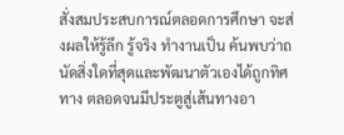สั่งสมประสบการณ์ตลอดการศึกษา จะส่งผลให้รู้ลึก รู้จริง ทำงานเป็น ค้นพบว่าถนัดสิ่งใดที่สุดและพัฒนาตัวเองได้ถูกทิศทาง ตลอดจนมีประตูสู่เส้นทางอา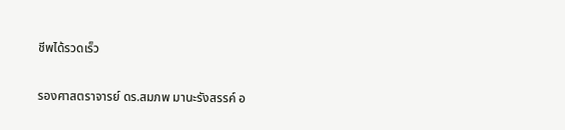ชีพได้รวดเร็ว

รองศาสตราจารย์ ดร.สมภพ มานะรังสรรค์ อ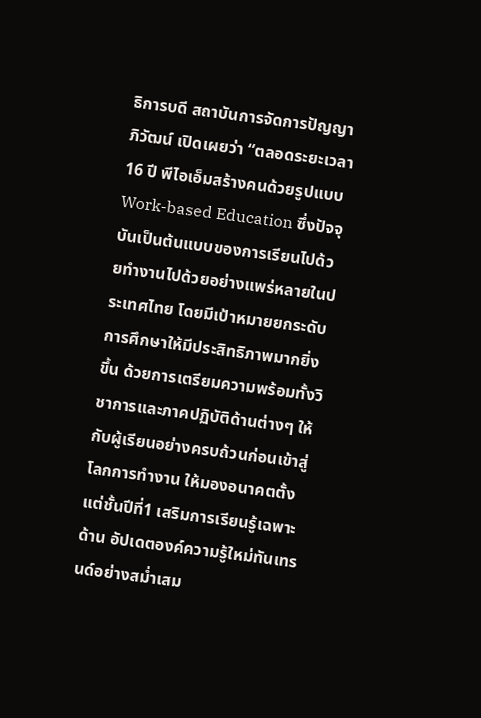ธิการบดี สถาบันการจัดการปัญญาภิวัฒน์ เปิดเผยว่า “ตลอดระยะเวลา 16 ปี พีไอเอ็มสร้างคนด้วยรูปแบบ Work-based Education ซึ่งปัจจุบันเป็นต้นแบบของการเรียนไปด้วยทำงานไปด้วยอย่างแพร่หลายในประเทศไทย โดยมีเป้าหมายยกระดับการศึกษาให้มีประสิทธิภาพมากยิ่งขึ้น ด้วยการเตรียมความพร้อมทั้งวิชาการและภาคปฏิบัติด้านต่างๆ ให้กับผู้เรียนอย่างครบถ้วนก่อนเข้าสู่โลกการทำงาน ให้มองอนาคตตั้งแต่ชั้นปีที่1 เสริมการเรียนรู้เฉพาะด้าน อัปเดตองค์ความรู้ใหม่ทันเทรนด์อย่างสม่ำเสม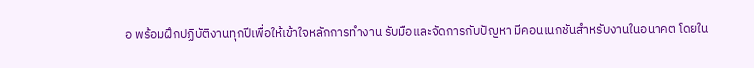อ พร้อมฝึกปฏิบัติงานทุกปีเพื่อให้เข้าใจหลักการทำงาน รับมือและจัดการกับปัญหา มีคอนเนกชันสำหรับงานในอนาคต โดยใน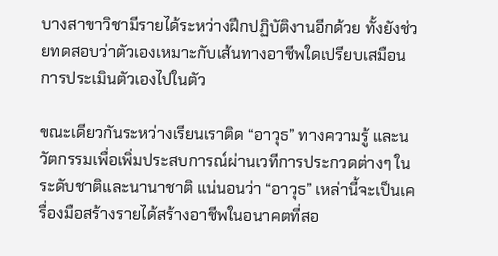บางสาขาวิชามีรายได้ระหว่างฝึกปฏิบัติงานอีกด้วย ทั้งยังช่วยทดสอบว่าตัวเองเหมาะกับเส้นทางอาชีพใดเปรียบเสมือนการประเมินตัวเองไปในตัว

ขณะเดียวกันระหว่างเรียนเราติด “อาวุธ” ทางความรู้ และนวัตกรรมเพื่อเพิ่มประสบการณ์ผ่านเวทีการประกวดต่างๆ ในระดับชาติและนานาชาติ แน่นอนว่า “อาวุธ” เหล่านี้จะเป็นเครื่องมือสร้างรายได้สร้างอาชีพในอนาคตที่สอ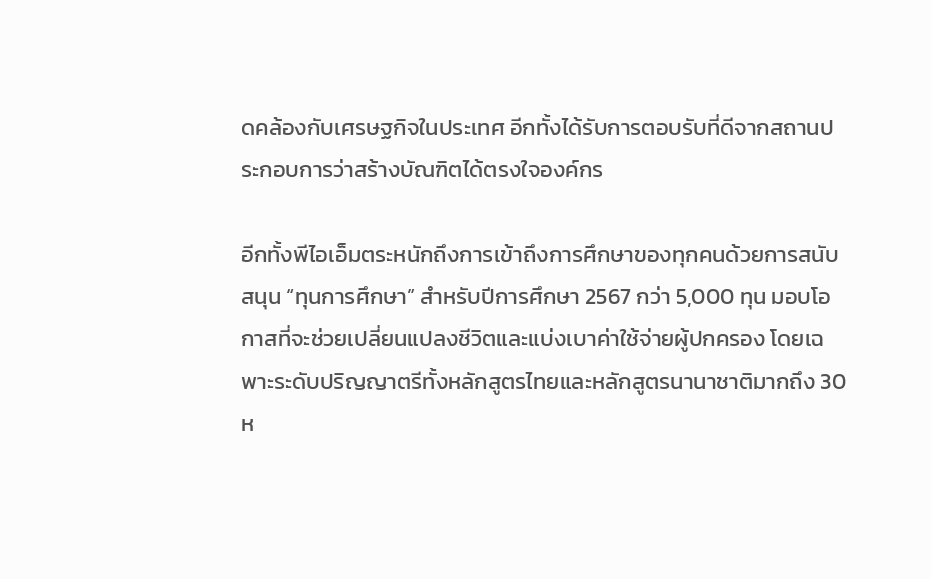ดคล้องกับเศรษฐกิจในประเทศ อีกทั้งได้รับการตอบรับที่ดีจากสถานประกอบการว่าสร้างบัณฑิตได้ตรงใจองค์กร

อีกทั้งพีไอเอ็มตระหนักถึงการเข้าถึงการศึกษาของทุกคนด้วยการสนับสนุน “ทุนการศึกษา” สำหรับปีการศึกษา 2567 กว่า 5,000 ทุน มอบโอกาสที่จะช่วยเปลี่ยนแปลงชีวิตและแบ่งเบาค่าใช้จ่ายผู้ปกครอง โดยเฉพาะระดับปริญญาตรีทั้งหลักสูตรไทยและหลักสูตรนานาชาติมากถึง 30 ห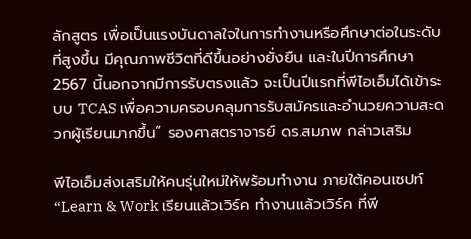ลักสูตร เพื่อเป็นแรงบันดาลใจในการทำงานหรือศึกษาต่อในระดับที่สูงขึ้น มีคุณภาพชีวิตที่ดีขึ้นอย่างยั่งยืน และในปีการศึกษา 2567 นี้นอกจากมีการรับตรงแล้ว จะเป็นปีแรกที่พีไอเอ็มได้เข้าระบบ TCAS เพื่อความครอบคลุมการรับสมัครและอำนวยความสะดวกผู้เรียนมากขึ้น” รองศาสตราจารย์ ดร.สมภพ กล่าวเสริม

พีไอเอ็มส่งเสริมให้คนรุ่นใหม่ให้พร้อมทำงาน ภายใต้คอนเซปท์ “Learn & Work เรียนแล้วเวิร์ค ทำงานแล้วเวิร์ค ที่พี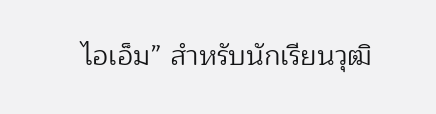ไอเอ็ม” สำหรับนักเรียนวุฒิ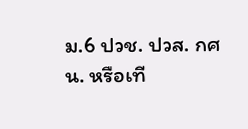ม.6 ปวช. ปวส. กศน. หรือเที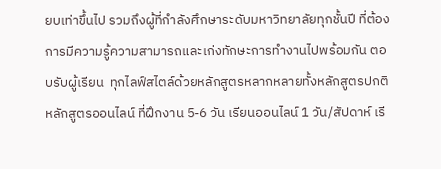ยบเท่าขึ้นไป รวมถึงผู้ที่กำลังศึกษาระดับมหาวิทยาลัยทุกชั้นปี ที่ต้องการมีความรู้ความสามารถและเก่งทักษะการทำงานไปพร้อมกัน ตอบรับผู้เรียน  ทุกไลฟ์สไตล์ด้วยหลักสูตรหลากหลายทั้งหลักสูตรปกติ หลักสูตรออนไลน์ ที่ฝึกงาน 5-6 วัน เรียนออนไลน์ 1 วัน/สัปดาห์ เรี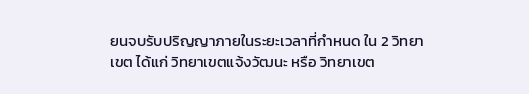ยนจบรับปริญญาภายในระยะเวลาที่กำหนด ใน 2 วิทยาเขต ได้แก่ วิทยาเขตแจ้งวัฒนะ หรือ วิทยาเขต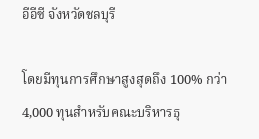อีอีซี จังหวัดชลบุรี

โดยมีทุนการศึกษาสูงสุดถึง 100% กว่า 4,000 ทุนสำหรับคณะบริหารธุ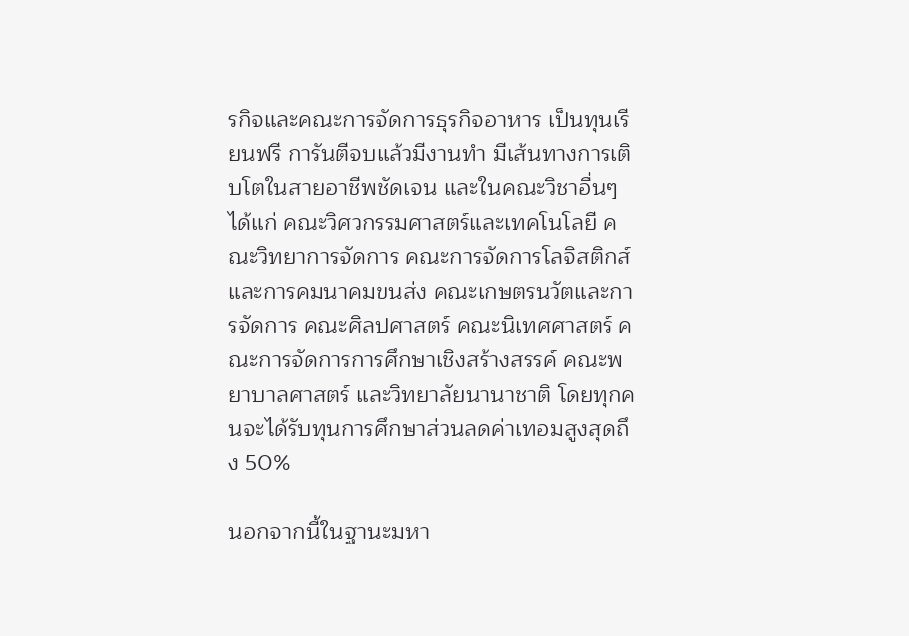รกิจและคณะการจัดการธุรกิจอาหาร เป็นทุนเรียนฟรี การันตีจบแล้วมีงานทำ มีเส้นทางการเติบโตในสายอาชีพชัดเจน และในคณะวิชาอื่นๆ ได้แก่ คณะวิศวกรรมศาสตร์และเทคโนโลยี คณะวิทยาการจัดการ คณะการจัดการโลจิสติกส์และการคมนาคมขนส่ง คณะเกษตรนวัตและการจัดการ คณะศิลปศาสตร์ คณะนิเทศศาสตร์ คณะการจัดการการศึกษาเชิงสร้างสรรค์ คณะพยาบาลศาสตร์ และวิทยาลัยนานาชาติ โดยทุกคนจะได้รับทุนการศึกษาส่วนลดค่าเทอมสูงสุดถึง 50%

นอกจากนี้ในฐานะมหา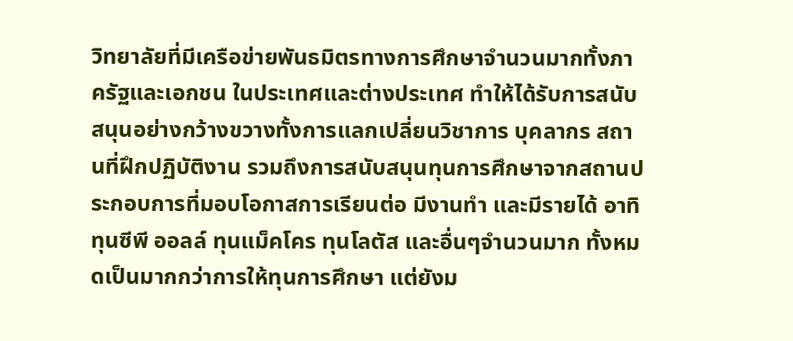วิทยาลัยที่มีเครือข่ายพันธมิตรทางการศึกษาจำนวนมากทั้งภาครัฐและเอกชน ในประเทศและต่างประเทศ ทำให้ได้รับการสนับสนุนอย่างกว้างขวางทั้งการแลกเปลี่ยนวิชาการ บุคลากร สถานที่ฝึกปฏิบัติงาน รวมถึงการสนับสนุนทุนการศึกษาจากสถานประกอบการที่มอบโอกาสการเรียนต่อ มีงานทำ และมีรายได้ อาทิ ทุนซีพี ออลล์ ทุนแม็คโคร ทุนโลตัส และอื่นๆจำนวนมาก ทั้งหมดเป็นมากกว่าการให้ทุนการศึกษา แต่ยังม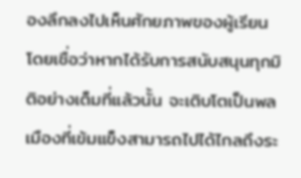องลึกลงไปเห็นศักยภาพของผู้เรียน โดยเชื่อว่าหากได้รับการสนับสนุนทุกมิติอย่างเต็มที่แล้วนั้น จะเติบโตเป็นพลเมืองที่เข้มแข็งสามารถไปได้ไกลถึงระ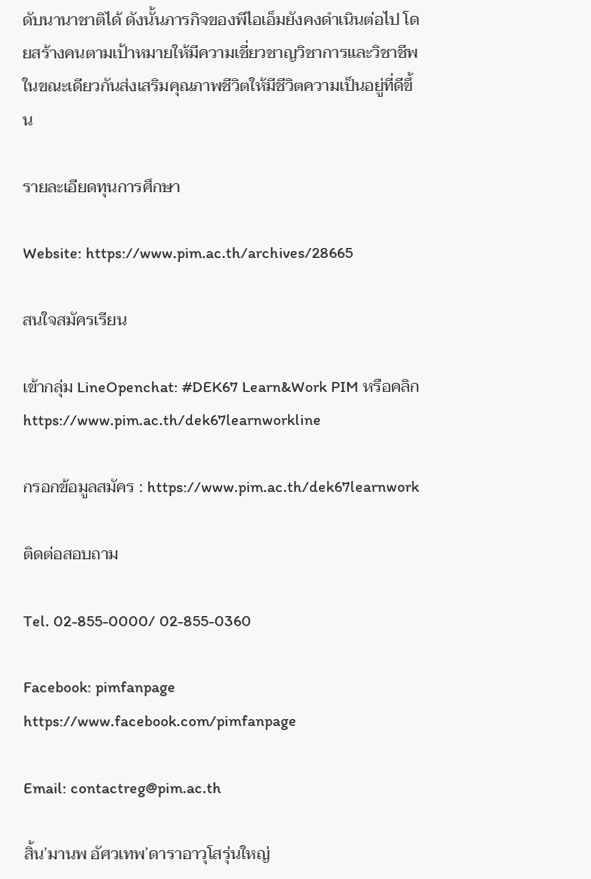ดับนานาชาติได้ ดังนั้นภารกิจของพีไอเอ็มยังคงดำเนินต่อไป โดยสร้างคนตามเป้าหมายให้มีความเชี่ยวชาญวิชาการและวิชาชีพ ในขณะเดียวกันส่งเสริมคุณภาพชีวิตให้มีชีวิตความเป็นอยู่ที่ดีขึ้น

รายละเอียดทุนการศึกษา

Website: https://www.pim.ac.th/archives/28665

สนใจสมัครเรียน

เข้ากลุ่ม LineOpenchat: #DEK67 Learn&Work PIM หรือคลิก https://www.pim.ac.th/dek67learnworkline

กรอกข้อมูลสมัคร : https://www.pim.ac.th/dek67learnwork

ติดต่อสอบถาม

Tel. 02-855-0000/ 02-855-0360

Facebook: pimfanpage https://www.facebook.com/pimfanpage

Email: contactreg@pim.ac.th

สิ้น’มานพ อัศวเทพ’ดาราอาวุโสรุ่นใหญ่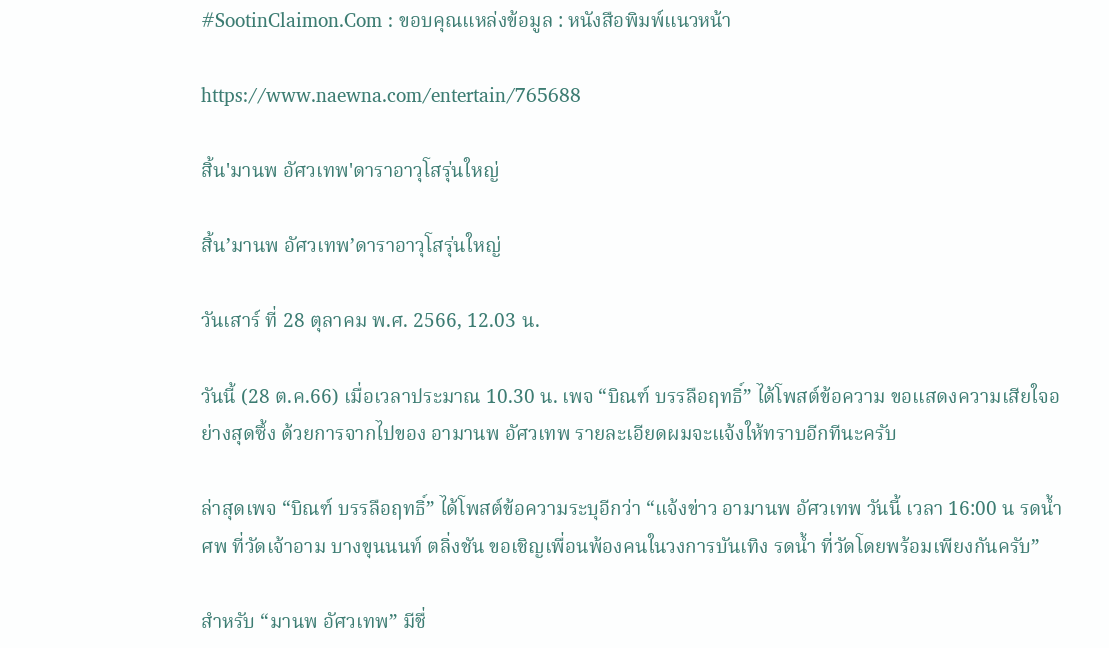#SootinClaimon.Com : ขอบคุณแหล่งข้อมูล : หนังสือพิมพ์แนวหน้า

https://www.naewna.com/entertain/765688

สิ้น'มานพ อัศวเทพ'ดาราอาวุโสรุ่นใหญ่

สิ้น’มานพ อัศวเทพ’ดาราอาวุโสรุ่นใหญ่

วันเสาร์ ที่ 28 ตุลาคม พ.ศ. 2566, 12.03 น.

วันนี้ (28 ต.ค.66) เมื่อเวลาประมาณ 10.30 น. เพจ “บิณฑ์ บรรลือฤทธิ์” ได้โพสต์ข้อความ ขอแสดงความเสียใจอย่างสุดซึ้ง ด้วยการจากไปของ อามานพ อัศวเทพ รายละเอียดผมจะแจ้งให้ทราบอีกทีนะครับ

ล่าสุดเพจ “บิณฑ์ บรรลือฤทธิ์” ได้โพสต์ข้อความระบุอีกว่า “แจ้งข่าว อามานพ อัศวเทพ วันนี้ เวลา 16:00 น รดน้ำศพ ที่วัดเจ้าอาม บางขุนนนท์ ตลิ่งชัน ขอเชิญเพื่อนพ้องคนในวงการบันเทิง รดน้ำ ที่วัดโดยพร้อมเพียงกันครับ”

สำหรับ “มานพ อัศวเทพ” มีชื่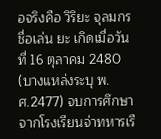อจริงคือ วิริยะ จุลมกร ชื่อเล่น ยะ เกิดเมื่อวันที่ 16 ตุลาคม 2480 (บางแหล่งระบุ พ.ศ.2477) จบการศึกษาจากโรงเรียนจ่าทหารเรื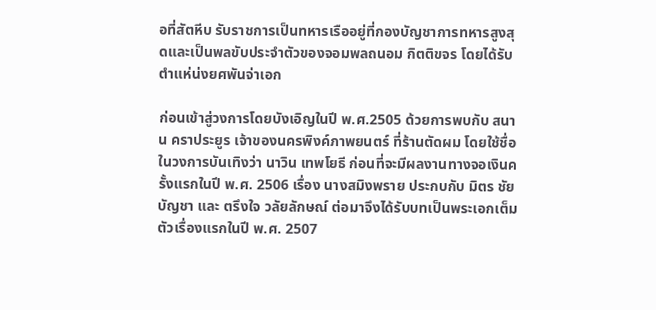อที่สัตหีบ รับราชการเป็นทหารเรืออยู่ที่กองบัญชาการทหารสูงสุดและเป็นพลขับประจำตัวของจอมพลถนอม กิตติขจร โดยได้รับตำแห่น่งยศพันจ่าเอก

ก่อนเข้าสู่วงการโดยบังเอิญในปี พ.ศ.2505 ด้วยการพบกับ สนาน คราประยูร เจ้าของนครพิงค์ภาพยนตร์ ที่ร้านตัดผม โดยใช้ชื่อในวงการบันเทิงว่า นาวิน เทพโยธี ก่อนที่จะมีผลงานทางจอเงินครั้งแรกในปี พ.ศ. 2506 เรื่อง นางสมิงพราย ประกบกับ มิตร ชัยบัญชา และ ตรึงใจ วลัยลักษณ์ ต่อมาจึงได้รับบทเป็นพระเอกเต็มตัวเรื่องแรกในปี พ.ศ. 2507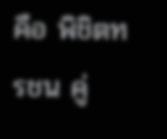คือ พิชิตทรชน คู่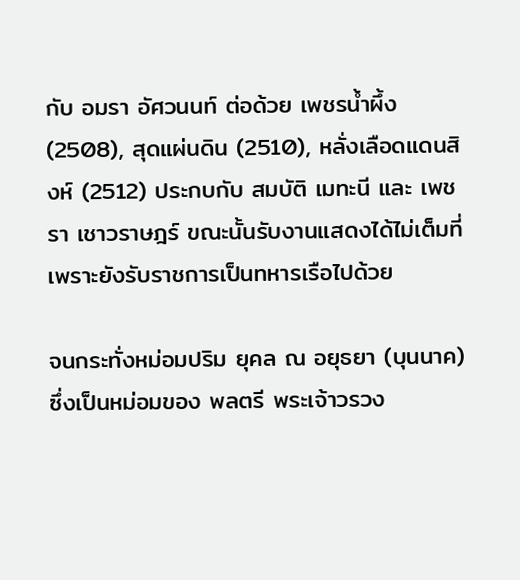กับ อมรา อัศวนนท์ ต่อด้วย เพชรน้ำผึ้ง (2508), สุดแผ่นดิน (2510), หลั่งเลือดแดนสิงห์ (2512) ประกบกับ สมบัติ เมทะนี และ เพชรา เชาวราษฎร์ ขณะนั้นรับงานแสดงได้ไม่เต็มที่เพราะยังรับราชการเป็นทหารเรือไปด้วย

จนกระทั่งหม่อมปริม ยุคล ณ อยุธยา (บุนนาค) ซึ่งเป็นหม่อมของ พลตรี พระเจ้าวรวง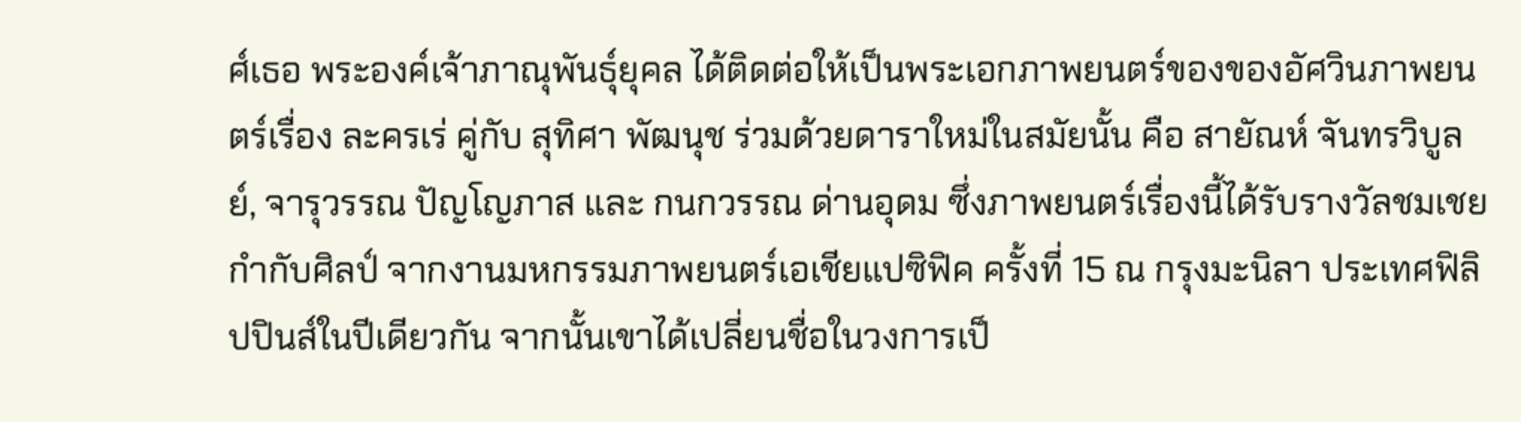ศ์เธอ พระองค์เจ้าภาณุพันธุ์ยุคล ได้ติดต่อให้เป็นพระเอกภาพยนตร์ของของอัศวินภาพยนตร์เรื่อง ละครเร่ คู่กับ สุทิศา พัฒนุช ร่วมด้วยดาราใหม่ในสมัยนั้น คือ สายัณห์ จันทรวิบูลย์, จารุวรรณ ปัญโญภาส และ กนกวรรณ ด่านอุดม ซึ่งภาพยนตร์เรื่องนี้ได้รับรางวัลชมเชยกำกับศิลป์ จากงานมหกรรมภาพยนตร์เอเชียแปซิฟิค ครั้งที่ 15 ณ กรุงมะนิลา ประเทศฟิลิปปินส์ในปีเดียวกัน จากนั้นเขาได้เปลี่ยนชื่อในวงการเป็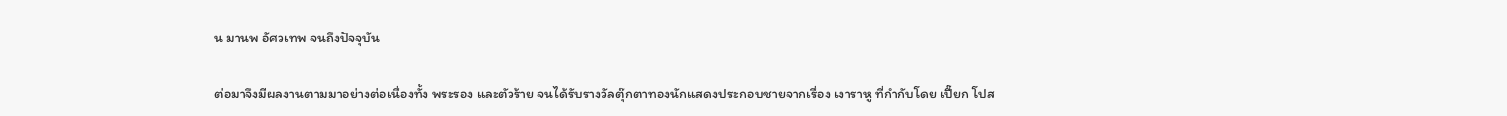น มานพ อัศวเทพ จนถึงปัจจุบัน

ต่อมาจึงมีผลงานตามมาอย่างต่อเนื่องทั้ง พระรอง และตัวร้าย จนได้รับรางวัลตุ๊กตาทองนักแสดงประกอบชายจากเรื่อง เงาราหู ที่กำกับโดย เปี๊ยก โปส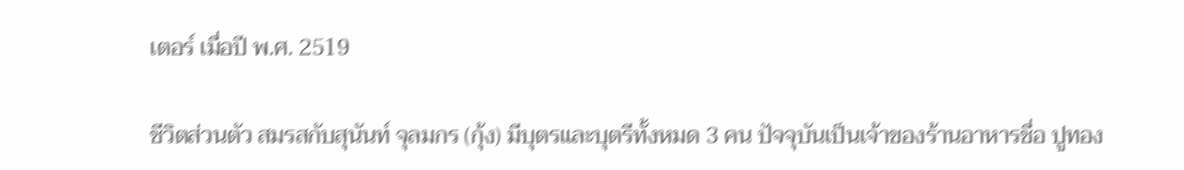เตอร์ เมื่อปี พ.ศ. 2519

ชีวิตส่วนตัว สมรสกับสุนันท์ จุลมกร (กุ้ง) มีบุตรและบุตรีทั้งหมด 3 คน ปัจจุบันเป็นเจ้าของร้านอาหารชื่อ ปูทอง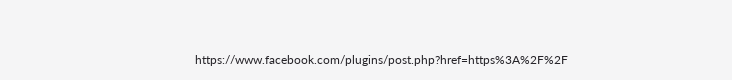https://www.facebook.com/plugins/post.php?href=https%3A%2F%2F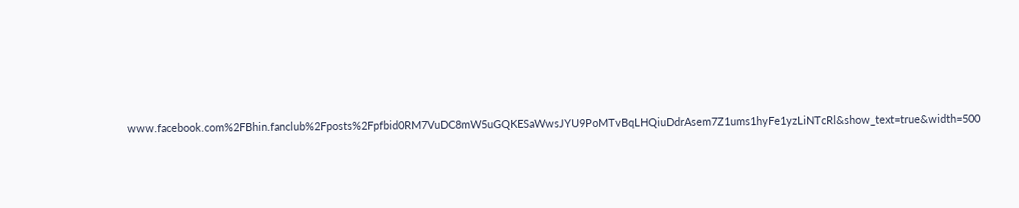www.facebook.com%2FBhin.fanclub%2Fposts%2Fpfbid0RM7VuDC8mW5uGQKESaWwsJYU9PoMTvBqLHQiuDdrAsem7Z1ums1hyFe1yzLiNTcRl&show_text=true&width=500